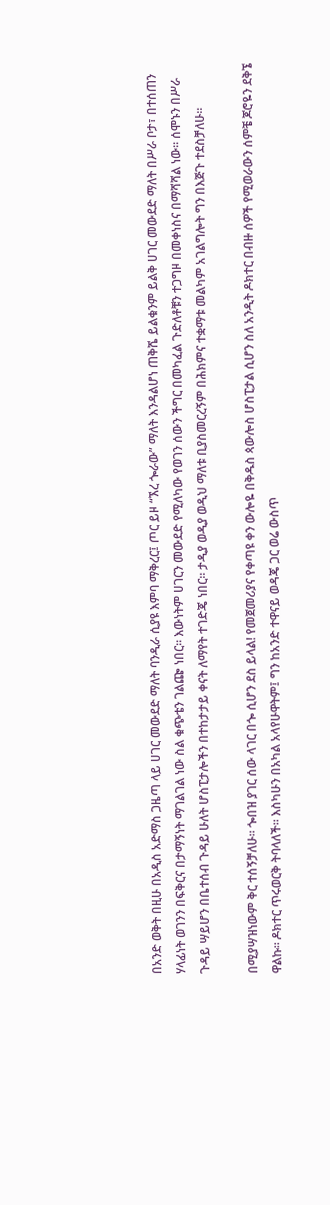በአንድ ወቅት በዚሁ በአዲስ አድማስ ጋዜጣ ላይ ሀገር መውደድ ማለት ባንዲራ ሲያዩ እምባ ማቅረር፤ ጦር ይዞ “ኧረ ጐራው” ማለት እንዳልሆነ ጠቅሼ ይልቁንም ይልቅ ሀገር መውደድ ማለት በሥራ ቦታ፣ በተሰጠን ሃላፊነት ወገንን በፍቅርና በታማኝነት ማገልገል ነው ስል ቁጭቴን ገልጬ ነበር፡፡ እውነትም ሀገርን መውደድ የሚለካው የወገን ሰውን ችግር በመካፈል ጉድለቶቹን ተጋግዞ በመቀነስና በማሻሻል ነው፡፡ ሰሞኑን በሥራ ጉዳይ ሣይሆን በቤተሰብ ጉዳይ ሁለት ሆስፒታሎችን በተከታታይ ቀናት ለማየት ተገድጄ ነበር፡፡ ታዲያ ወዲያ ወዲህ ማለቱ ቢያስመርረኝም በሕክምና ተቋማቱ መልካም አገልግሎት ግን በእጅጉ ተደስቻለሁ፡፡

በሚያሣዝነውም ቅር ተሰኝቻለሁ፡፡ ጐበዝ ያገር ሰው ላገር በጐ ሲሆን ደስ ይላል! የመጀመሪያና የቀጣዩ ቀን ውሎዬ በቅዱስ ጳውሎስ ሆስፒታል ሲሆን ስለ አንዲት ዶክተር በብዙ ሰዎች የሚወራውን ሰምቼ ጆሮዬን ደቅኜ ዋልኩ፡፡ ዶክተር ጥሩወርቅ ትባላለች፡፡ እስካሁን በአካል አላየሁዋትም፤ ግን ከአንድ ተዋናይ ወዳጄ ጋር ወሬ ውስጥ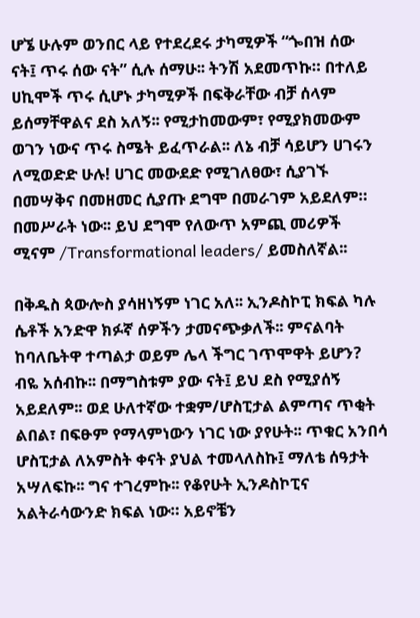ሆኜ ሁሉም ወንበር ላይ የተደረደሩ ታካሚዎች “ጐበዝ ሰው ናት፤ ጥሩ ሰው ናት” ሲሉ ሰማሁ፡፡ ትንሽ አደመጥኩ። በተለይ ሀኪሞች ጥሩ ሲሆኑ ታካሚዎች በፍቅራቸው ብቻ ሰላም ይሰማቸዋልና ደስ አለኝ፡፡ የሚታከመውም፣ የሚያክመውም ወገን ነውና ጥሩ ስሜት ይፈጥራል፡፡ ለኔ ብቻ ሳይሆን ሀገሩን ለሚወድድ ሁሉ! ሀገር መውደድ የሚገለፀው፣ ሲያገኙ በመሣቅና በመዘመር ሲያጡ ደግሞ በመራገም አይደለም። በመሥራት ነው፡፡ ይህ ደግሞ የለውጥ አምጪ መሪዎች ሚናም /Transformational leaders/ ይመስለኛል፡፡

በቅዱስ ጳውሎስ ያሳዘነኝም ነገር አለ፡፡ ኢንዶስኮፒ ክፍል ካሉ ሴቶች አንድዋ ክፉኛ ሰዎችን ታመናጭቃለች፡፡ ምናልባት ከባለቤትዋ ተጣልታ ወይም ሌላ ችግር ገጥሞዋት ይሆን? ብዬ አሰብኩ፡፡ በማግስቱም ያው ናት፤ ይህ ደስ የሚያሰኝ አይደለም፡፡ ወደ ሁለተኛው ተቋም/ሆስፒታል ልምጣና ጥቂት ልበል፣ በፍፁም የማላምነውን ነገር ነው ያየሁት፡፡ ጥቁር አንበሳ ሆስፒታል ለአምስት ቀናት ያህል ተመላለስኩ፤ ማለቴ ሰዓታት አሣለፍኩ፡፡ ግና ተገረምኩ፡፡ የቆየሁት ኢንዶስኮፒና አልትራሳውንድ ክፍል ነው። አይኖቼን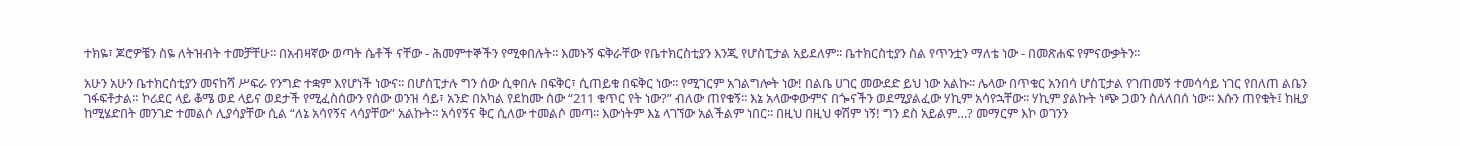ተክዬ፣ ጆሮዎቼን ስዬ ለትዝብት ተመቻቸሁ፡፡ በአብዛኛው ወጣት ሴቶች ናቸው - ሕመምተኞችን የሚቀበሉት፡፡ እመኑኝ ፍቅራቸው የቤተክርስቲያን እንጂ የሆስፒታል አይደለም፡፡ ቤተክርስቲያን ስል የጥንቷን ማለቴ ነው - በመጽሐፍ የምናውቃትን፡፡

አሁን አሁን ቤተክርስቲያን መናከሻ ሥፍራ የንግድ ተቋም እየሆነች ነውና፡፡ በሆስፒታሉ ግን ሰው ሲቀበሉ በፍቅር፣ ሲጠይቁ በፍቅር ነው፡፡ የሚገርም አገልግሎት ነው! በልቤ ሀገር መውደድ ይህ ነው አልኩ፡፡ ሌላው በጥቁር አንበሳ ሆስፒታል የገጠመኝ ተመሳሳይ ነገር የበለጠ ልቤን ገፋፍቶታል። ኮሪደር ላይ ቆሜ ወደ ላይና ወደታች የሚፈስሰውን የሰው ወንዝ ሳይ፣ አንድ በአካል የደከሙ ሰው “211 ቁጥር የት ነው?” ብለው ጠየቁኝ፡፡ እኔ አላውቀውምና በጐናችን ወደሚያልፈው ሃኪም አሳየኋቸው፡፡ ሃኪም ያልኩት ነጭ ጋወን ስለለበሰ ነው፡፡ እሱን ጠየቁት፤ ከዚያ ከሚሄድበት መንገድ ተመልሶ ሊያሳያቸው ሲል “ለኔ አሳየኝና ላሳያቸው” አልኩት፡፡ አሳየኝና ቅር ሲለው ተመልሶ መጣ፡፡ እውነትም እኔ ላገኘው አልችልም ነበር፡፡ በዚህ በዚህ ቀሽም ነኝ! ግን ደስ አይልም…? መማርም እኮ ወገንን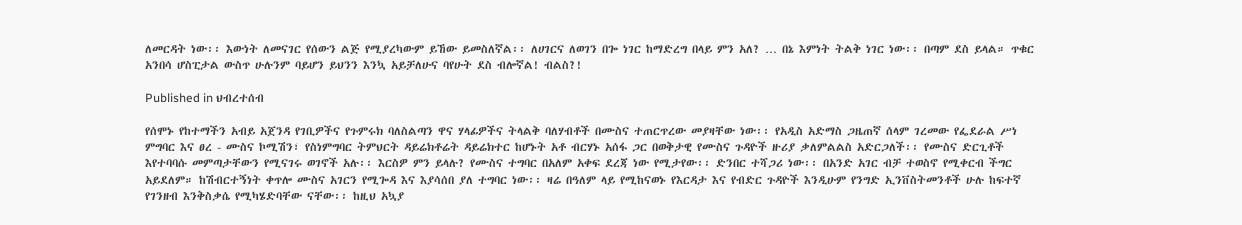ለመርዳት ነው፡፡ እውነት ለመናገር የሰውን ልጅ የሚያረካውም ይኸው ይመስለኛል፡፡ ለሀገርና ለወገን በጐ ነገር ከማድረግ በላይ ምን አለ? … በኔ እምነት ትልቅ ነገር ነው፡፡ በጣም ደስ ይላል። ጥቁር አንበሳ ሆስፒታል ውስጥ ሁሉንም ባይሆን ይህንን እንኳ አይቻለሁና ባየሁት ደስ ብሎኛል! ብልስ?!

Published in ህብረተሰብ

የሰሞኑ የከተማችን አብይ አጀንዳ የገቢዎችና የጉምሩክ ባለስልጣን ዋና ሃላፊዎችና ትላልቅ ባለሃብቶች በሙስና ተጠርጥረው መያዛቸው ነው፡፡ የአዲስ አድማስ ጋዜጠኛ ሰላም ገረመው የፌደራል ሥነ ምግባር እና ፀረ - ሙስና ኮሚሽን፣ የስነምግባር ትምህርት ዳይሬክቶሬት ዳይሬክተር ከሆኑት አቶ ብርሃኑ አሰፋ ጋር በወቅታዊ የሙስና ጉዳዮች ዙሪያ ቃለምልልስ አድርጋለች፡፡ የሙስና ድርጊቶች እየተባባሱ መምጣታቸውን የሚናገሩ ወገኖች አሉ፡፡ እርስዎ ምን ይላሉ? የሙስና ተግባር በአለም አቀፍ ደረጃ ነው የሚታየው፡፡ ድንበር ተሻጋሪ ነው፡፡ በአንድ አገር ብቻ ተወስኖ የሚቀርብ ችግር አይደለም። ከሽብርተኝነት ቀጥሎ ሙስና አገርን የሚጐዳ እና እያሳሰበ ያለ ተግባር ነው፡፡ ዛሬ በዓለም ላይ የሚከናወኑ የእርዳታ እና የብድር ጉዳዮች እንዲሁም የንግድ ኢንቨስትመንቶች ሁሉ ከፍተኛ የገንዘብ እንቅስቃሴ የሚካሄድባቸው ናቸው፡፡ ከዚህ አኳያ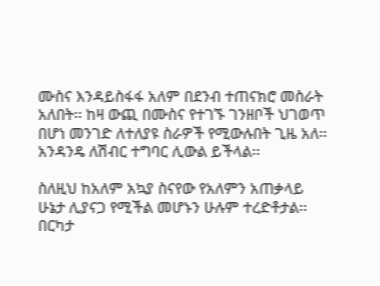ሙስና እንዳይስፋፋ አለም በደንብ ተጠናክሮ መስራት አለበት፡፡ ከዛ ውጪ በሙስና የተገኙ ገንዘቦች ህገወጥ በሆነ መንገድ ለተለያዩ ስራዎች የሚውሉበት ጊዜ አለ፡፡ አንዳንዴ ለሽብር ተግባር ሊውል ይችላል፡፡

ስለዚህ ከአለም አኳያ ስናየው የአለምን አጠቃላይ ሁኔታ ሊያናጋ የሚችል መሆኑን ሁሉም ተረድቶታል፡፡ በርካታ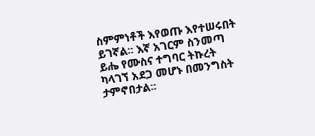ስምምነቶች እየወጡ እየተሠሩበት ይገኛል፡፡ እኛ አገርም ስንመጣ ይሔ የሙስና ተግባር ትኩረት ካላገኘ አደጋ መሆኑ በመንግስት ታምኖበታል፡፡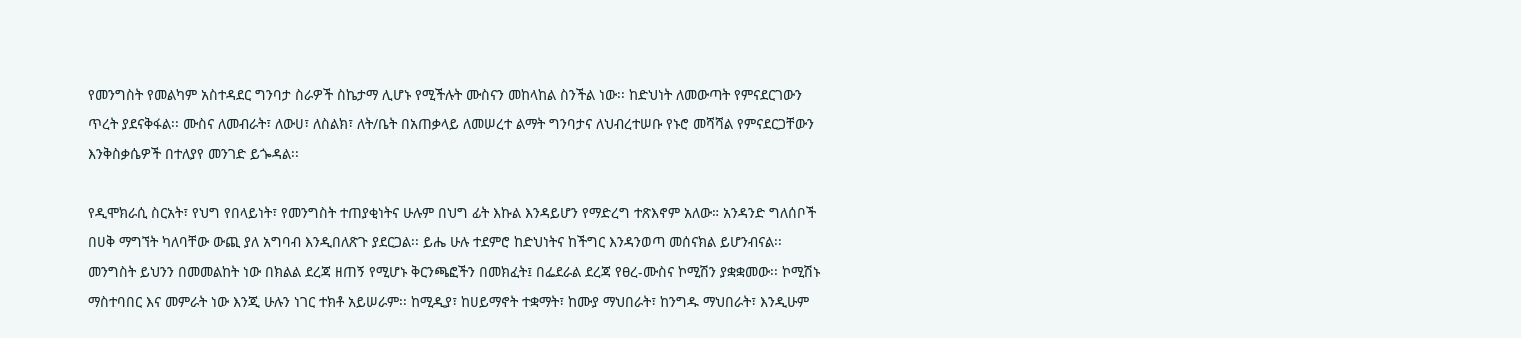የመንግስት የመልካም አስተዳደር ግንባታ ስራዎች ስኬታማ ሊሆኑ የሚችሉት ሙስናን መከላከል ስንችል ነው፡፡ ከድህነት ለመውጣት የምናደርገውን ጥረት ያደናቅፋል፡፡ ሙስና ለመብራት፣ ለውሀ፣ ለስልክ፣ ለት/ቤት በአጠቃላይ ለመሠረተ ልማት ግንባታና ለህብረተሠቡ የኑሮ መሻሻል የምናደርጋቸውን እንቅስቃሴዎች በተለያየ መንገድ ይጐዳል፡፡

የዲሞክራሲ ስርአት፣ የህግ የበላይነት፣ የመንግስት ተጠያቂነትና ሁሉም በህግ ፊት እኩል እንዳይሆን የማድረግ ተጽእኖም አለው። አንዳንድ ግለሰቦች በሀቅ ማግኘት ካለባቸው ውጪ ያለ አግባብ እንዲበለጽጉ ያደርጋል፡፡ ይሔ ሁሉ ተደምሮ ከድህነትና ከችግር እንዳንወጣ መሰናክል ይሆንብናል፡፡ መንግስት ይህንን በመመልከት ነው በክልል ደረጃ ዘጠኝ የሚሆኑ ቅርንጫፎችን በመክፈት፤ በፌደራል ደረጃ የፀረ-ሙስና ኮሚሽን ያቋቋመው፡፡ ኮሚሽኑ ማስተባበር እና መምራት ነው እንጂ ሁሉን ነገር ተክቶ አይሠራም፡፡ ከሚዲያ፣ ከሀይማኖት ተቋማት፣ ከሙያ ማህበራት፣ ከንግዱ ማህበራት፣ እንዲሁም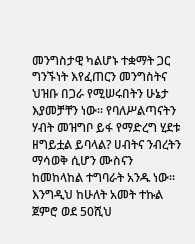መንግስታዊ ካልሆኑ ተቋማት ጋር ግንኙነት እየፈጠርን መንግስትና ህዝቡ በጋራ የሚሠሩበትን ሁኔታ እያመቻቸን ነው፡፡ የባለሥልጣናትን ሃብት መዝግቦ ይፋ የማድረግ ሂደቱ ዘግይቷል ይባላል? ሀብትና ንብረትን ማሳወቅ ሲሆን ሙስናን ከመከላከል ተግባራት አንዱ ነው፡፡ እንግዲህ ከሁለት አመት ተኩል ጀምሮ ወደ 50ሺህ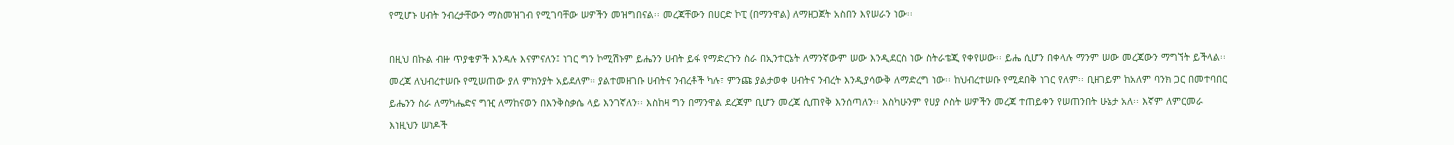የሚሆኑ ሀብት ንብረታቸውን ማስመዝገብ የሚገባቸው ሠዎችን መዝግበናል፡፡ መረጃቸውን በሀርድ ኮፒ (በማንዋል) ለማዘጋጀት አስበን እየሠራን ነው፡፡

በዚህ በኩል ብዙ ጥያቄዎች እንዳሉ እናምናለን፤ ነገር ግን ኮሚሽኑም ይሔንን ሀብት ይፋ የማድረጉን ስራ በኢንተርኔት ለማንኛውም ሠው እንዲደርስ ነው ስትራቴጂ የቀየሠው፡፡ ይሔ ሲሆን በቀላሉ ማንም ሠው መረጃውን ማግኘት ይችላል፡፡ መረጃ ለህብረተሠቡ የሚሠጠው ያለ ምክንያት አይደለም። ያልተመዘገቡ ሀብትና ንብረቶች ካሉ፣ ምንጩ ያልታወቀ ሀብትና ንብረት እንዲያሳውቅ ለማድረግ ነው፡፡ ከህብረተሠቡ የሚደበቅ ነገር የለም፡፡ ቢዘገይም ከአለም ባንክ ጋር በመተባበር ይሔንን ስራ ለማካሔድና ግዢ ለማከናወን በእንቅስቃሴ ላይ እንገኛለን፡፡ እስከዛ ግን በማንዋል ደረጃም ቢሆን መረጃ ሲጠየቅ እንሰጣለን፡፡ እስካሁንም የሀያ ሶስት ሠዎችን መረጃ ተጠይቀን የሠጠንበት ሁኔታ አለ፡፡ እኛም ለምርመራ እነዚህን ሠነዶች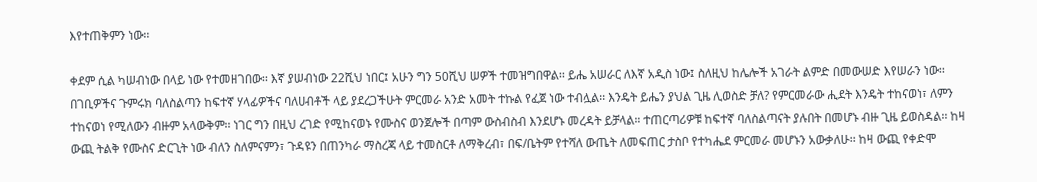እየተጠቅምን ነው፡፡

ቀደም ሲል ካሠብነው በላይ ነው የተመዘገበው፡፡ እኛ ያሠብነው 22ሺህ ነበር፤ አሁን ግን 50ሺህ ሠዎች ተመዝግበዋል፡፡ ይሔ አሠራር ለእኛ አዲስ ነው፤ ስለዚህ ከሌሎች አገራት ልምድ በመውሠድ እየሠራን ነው፡፡ በገቢዎችና ጉምሩክ ባለስልጣን ከፍተኛ ሃላፊዎችና ባለሀብቶች ላይ ያደረጋችሁት ምርመራ አንድ አመት ተኩል የፈጀ ነው ተብሏል፡፡ እንዴት ይሔን ያህል ጊዜ ሊወስድ ቻለ? የምርመራው ሒደት እንዴት ተከናወነ፣ ለምን ተከናወነ የሚለውን ብዙም አላውቅም፡፡ ነገር ግን በዚህ ረገድ የሚከናወኑ የሙስና ወንጀሎች በጣም ውስብስብ እንደሆኑ መረዳት ይቻላል። ተጠርጣሪዎቹ ከፍተኛ ባለስልጣናት ያሉበት በመሆኑ ብዙ ጊዜ ይወስዳል፡፡ ከዛ ውጪ ትልቅ የሙስና ድርጊት ነው ብለን ስለምናምን፣ ጉዳዩን በጠንካራ ማስረጃ ላይ ተመስርቶ ለማቅረብ፣ በፍ/ቤትም የተሻለ ውጤት ለመፍጠር ታስቦ የተካሔደ ምርመራ መሆኑን አውቃለሁ፡፡ ከዛ ውጪ የቀድሞ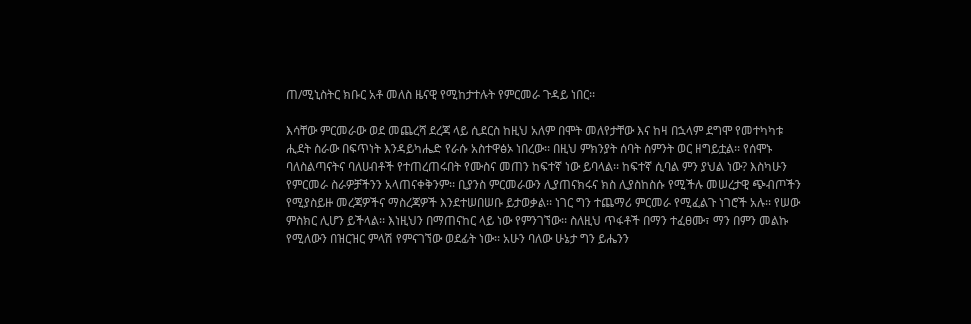ጠ/ሚኒስትር ክቡር አቶ መለስ ዜናዊ የሚከታተሉት የምርመራ ጉዳይ ነበር፡፡

እሳቸው ምርመራው ወደ መጨረሻ ደረጃ ላይ ሲደርስ ከዚህ አለም በሞት መለየታቸው እና ከዛ በኋላም ደግሞ የመተካካቱ ሒደት ስራው በፍጥነት እንዳይካሔድ የራሱ አስተዋፅኦ ነበረው፡፡ በዚህ ምክንያት ሰባት ስምንት ወር ዘግይቷል፡፡ የሰሞኑ ባለስልጣናትና ባለሀብቶች የተጠረጠሩበት የሙስና መጠን ከፍተኛ ነው ይባላል፡፡ ከፍተኛ ሲባል ምን ያህል ነው? እስካሁን የምርመራ ስራዎቻችንን አላጠናቀቅንም፡፡ ቢያንስ ምርመራውን ሊያጠናክሩና ክስ ሊያስከስሱ የሚችሉ መሠረታዊ ጭብጦችን የሚያስይዙ መረጃዎችና ማስረጃዎች እንደተሠበሠቡ ይታወቃል፡፡ ነገር ግን ተጨማሪ ምርመራ የሚፈልጉ ነገሮች አሉ፡፡ የሠው ምስክር ሊሆን ይችላል፡፡ እነዚህን በማጠናከር ላይ ነው የምንገኘው፡፡ ስለዚህ ጥፋቶች በማን ተፈፀሙ፣ ማን በምን መልኩ የሚለውን በዝርዝር ምላሽ የምናገኘው ወደፊት ነው፡፡ አሁን ባለው ሁኔታ ግን ይሔንን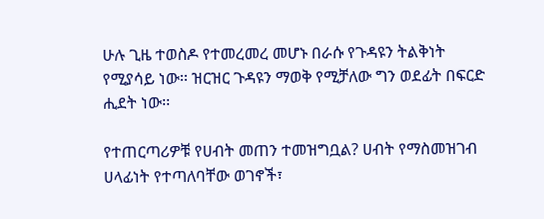ሁሉ ጊዜ ተወስዶ የተመረመረ መሆኑ በራሱ የጉዳዩን ትልቅነት የሚያሳይ ነው፡፡ ዝርዝር ጉዳዩን ማወቅ የሚቻለው ግን ወደፊት በፍርድ ሒደት ነው፡፡

የተጠርጣሪዎቹ የሀብት መጠን ተመዝግቧል? ሀብት የማስመዝገብ ሀላፊነት የተጣለባቸው ወገኖች፣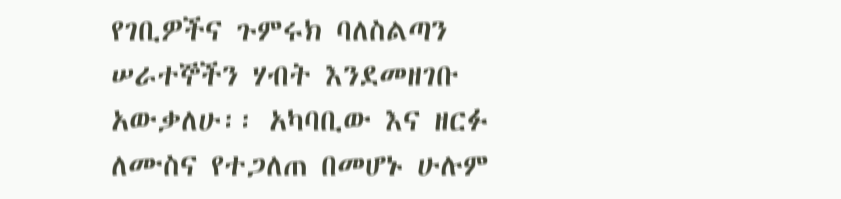የገቢዎችና ጉምሩክ ባለስልጣን ሠራተኞችን ሃብት እንደመዘገቡ አውቃለሁ፡፡ አካባቢው እና ዘርፉ ለሙስና የተጋለጠ በመሆኑ ሁሉም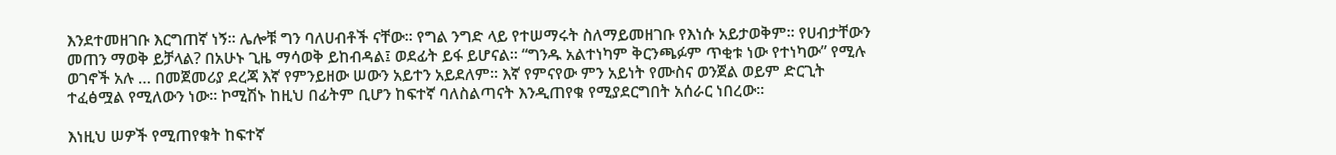እንደተመዘገቡ እርግጠኛ ነኝ፡፡ ሌሎቹ ግን ባለሀብቶች ናቸው፡፡ የግል ንግድ ላይ የተሠማሩት ስለማይመዘገቡ የእነሱ አይታወቅም፡፡ የሀብታቸውን መጠን ማወቅ ይቻላል? በአሁኑ ጊዜ ማሳወቅ ይከብዳል፤ ወደፊት ይፋ ይሆናል፡፡ “ግንዱ አልተነካም ቅርንጫፉም ጥቂቱ ነው የተነካው” የሚሉ ወገኖች አሉ … በመጀመሪያ ደረጃ እኛ የምንይዘው ሠውን አይተን አይደለም፡፡ እኛ የምናየው ምን አይነት የሙስና ወንጀል ወይም ድርጊት ተፈፅሟል የሚለውን ነው፡፡ ኮሚሽኑ ከዚህ በፊትም ቢሆን ከፍተኛ ባለስልጣናት እንዲጠየቁ የሚያደርግበት አሰራር ነበረው፡፡

እነዚህ ሠዎች የሚጠየቁት ከፍተኛ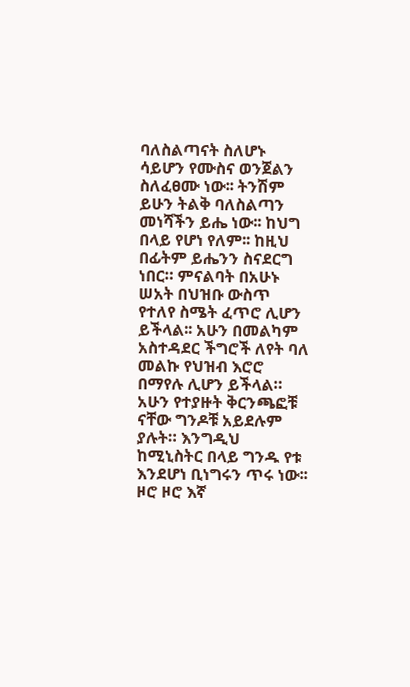ባለስልጣናት ስለሆኑ ሳይሆን የሙስና ወንጀልን ስለፈፀሙ ነው፡፡ ትንሽም ይሁን ትልቅ ባለስልጣን መነሻችን ይሔ ነው፡፡ ከህግ በላይ የሆነ የለም፡፡ ከዚህ በፊትም ይሔንን ስናደርግ ነበር። ምናልባት በአሁኑ ሠአት በህዝቡ ውስጥ የተለየ ስሜት ፈጥሮ ሊሆን ይችላል፡፡ አሁን በመልካም አስተዳደር ችግሮች ለየት ባለ መልኩ የህዝብ እሮሮ በማየሉ ሊሆን ይችላል። አሁን የተያዙት ቅርንጫፎቹ ናቸው ግንዶቹ አይደሉም ያሉት። እንግዲህ ከሚኒስትር በላይ ግንዱ የቱ እንደሆነ ቢነግሩን ጥሩ ነው፡፡ ዞሮ ዞሮ እኛ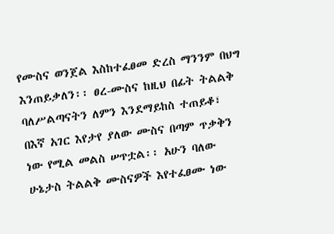የሙስና ወንጀል እስከተፈፀመ ድረስ ማንንም በህግ እንጠይቃለን፡፡ ፀረ-ሙስና ከዚህ በፊት ትልልቅ ባለሥልጣናትን ለምን እንደማይከስ ተጠይቆ፣ በእኛ አገር እየታየ ያለው ሙስና በጣም ጥቃቅን ነው የሚል መልስ ሠጥቷል፡፡ አሁን ባለው ሁኔታስ ትልልቅ ሙስናዎች እየተፈፀሙ ነው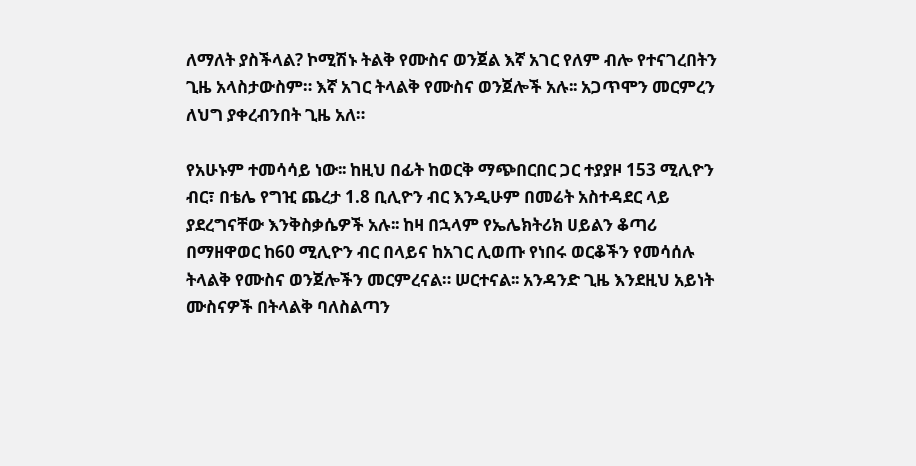ለማለት ያስችላል? ኮሚሽኑ ትልቅ የሙስና ወንጀል እኛ አገር የለም ብሎ የተናገረበትን ጊዜ አላስታውስም። እኛ አገር ትላልቅ የሙስና ወንጀሎች አሉ፡፡ አጋጥሞን መርምረን ለህግ ያቀረብንበት ጊዜ አለ።

የአሁኑም ተመሳሳይ ነው፡፡ ከዚህ በፊት ከወርቅ ማጭበርበር ጋር ተያያዞ 153 ሚሊዮን ብር፣ በቴሌ የግዢ ጨረታ 1.8 ቢሊዮን ብር እንዲሁም በመሬት አስተዳደር ላይ ያደረግናቸው እንቅስቃሴዎች አሉ፡፡ ከዛ በኋላም የኤሌክትሪክ ሀይልን ቆጣሪ በማዘዋወር ከ60 ሚሊዮን ብር በላይና ከአገር ሊወጡ የነበሩ ወርቆችን የመሳሰሉ ትላልቅ የሙስና ወንጀሎችን መርምረናል። ሠርተናል፡፡ አንዳንድ ጊዜ እንደዚህ አይነት ሙስናዎች በትላልቅ ባለስልጣን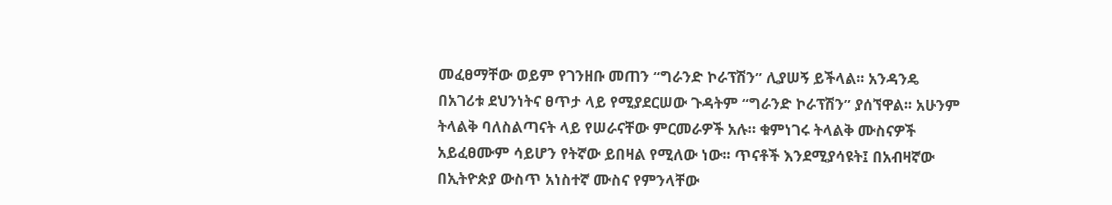መፈፀማቸው ወይም የገንዘቡ መጠን “ግራንድ ኮራፕሽን” ሊያሠኝ ይችላል፡፡ አንዳንዴ በአገሪቱ ደህንነትና ፀጥታ ላይ የሚያደርሠው ጉዳትም “ግራንድ ኮራፕሽን” ያሰኘዋል፡፡ አሁንም ትላልቅ ባለስልጣናት ላይ የሠራናቸው ምርመራዎች አሉ። ቁምነገሩ ትላልቅ ሙስናዎች አይፈፀሙም ሳይሆን የትኛው ይበዛል የሚለው ነው፡፡ ጥናቶች እንደሚያሳዩት፤ በአብዛኛው በኢትዮጵያ ውስጥ አነስተኛ ሙስና የምንላቸው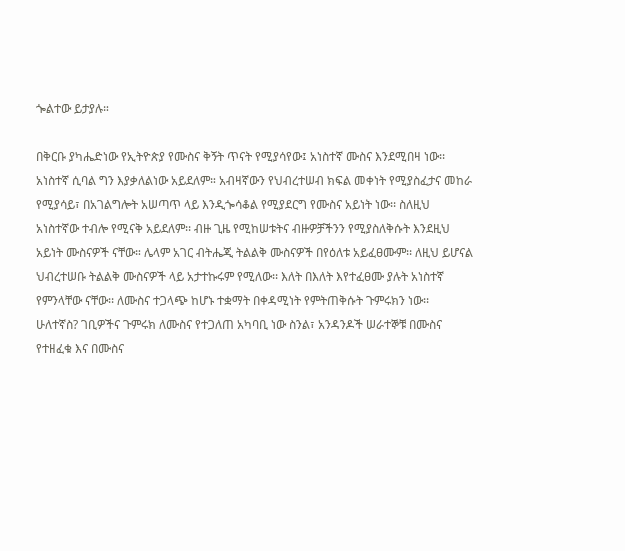ጐልተው ይታያሉ።

በቅርቡ ያካሔድነው የኢትዮጵያ የሙስና ቅኝት ጥናት የሚያሳየው፤ አነስተኛ ሙስና እንደሚበዛ ነው፡፡ አነስተኛ ሲባል ግን እያቃለልነው አይደለም። አብዛኛውን የህብረተሠብ ክፍል መቀነት የሚያስፈታና መከራ የሚያሳይ፣ በአገልግሎት አሠጣጥ ላይ እንዲጐሳቆል የሚያደርግ የሙስና አይነት ነው፡፡ ስለዚህ አነስተኛው ተብሎ የሚናቅ አይደለም፡፡ ብዙ ጊዜ የሚከሠቱትና ብዙዎቻችንን የሚያስለቅሱት እንደዚህ አይነት ሙስናዎች ናቸው። ሌላም አገር ብትሔጂ ትልልቅ ሙስናዎች በየዕለቱ አይፈፀሙም፡፡ ለዚህ ይሆናል ህብረተሠቡ ትልልቅ ሙስናዎች ላይ አታተኩሩም የሚለው፡፡ እለት በእለት እየተፈፀሙ ያሉት አነስተኛ የምንላቸው ናቸው፡፡ ለሙስና ተጋላጭ ከሆኑ ተቋማት በቀዳሚነት የምትጠቅሱት ጉምሩክን ነው፡፡ ሁለተኛስ? ገቢዎችና ጉምሩክ ለሙስና የተጋለጠ አካባቢ ነው ስንል፣ አንዳንዶች ሠራተኞቹ በሙስና የተዘፈቁ እና በሙስና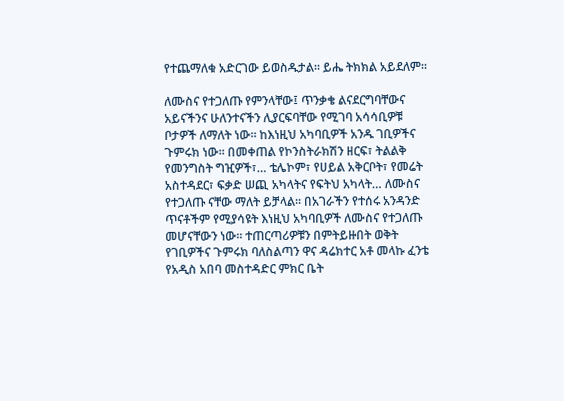የተጨማለቁ አድርገው ይወስዱታል። ይሔ ትክክል አይደለም፡፡

ለሙስና የተጋለጡ የምንላቸው፤ ጥንቃቄ ልናደርግባቸውና አይናችንና ሁለንተናችን ሊያርፍባቸው የሚገባ አሳሳቢዎቹ ቦታዎች ለማለት ነው፡፡ ከእነዚህ አካባቢዎች አንዱ ገቢዎችና ጉምሩክ ነው፡፡ በመቀጠል የኮንስትራክሽን ዘርፍ፣ ትልልቅ የመንግስት ግዢዎች፣… ቴሌኮም፣ የሀይል አቅርቦት፣ የመሬት አስተዳደር፣ ፍቃድ ሠጪ አካላትና የፍትህ አካላት… ለሙስና የተጋለጡ ናቸው ማለት ይቻላል፡፡ በአገራችን የተሰሩ አንዳንድ ጥናቶችም የሚያሳዩት እነዚህ አካባቢዎች ለሙስና የተጋለጡ መሆናቸውን ነው፡፡ ተጠርጣሪዎቹን በምትይዙበት ወቅት የገቢዎችና ጉምሩክ ባለስልጣን ዋና ዳሬክተር አቶ መላኩ ፈንቴ የአዲስ አበባ መስተዳድር ምክር ቤት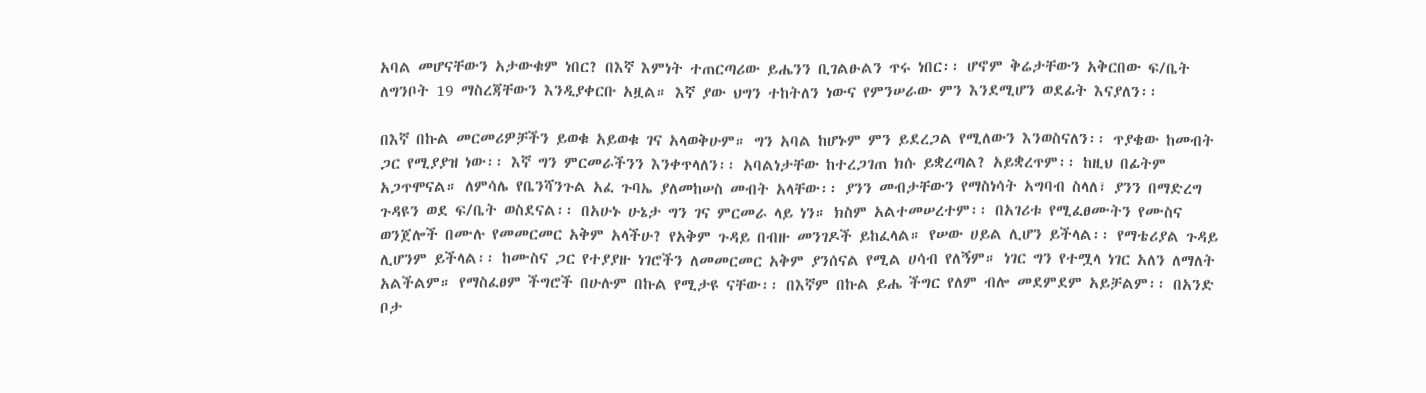አባል መሆናቸውን አታውቁም ነበር? በእኛ እምነት ተጠርጣሪው ይሔንን ቢገልፁልን ጥሩ ነበር፡፡ ሆኖም ቅሬታቸውን አቅርበው ፍ/ቤት ለግንቦት 19 ማስረጃቸውን እንዲያቀርቡ አዟል። እኛ ያው ህግን ተከትለን ነውና የምንሠራው ምን እንደሚሆን ወደፊት እናያለን፡፡

በእኛ በኩል መርመሪዎቻችን ይወቁ አይወቁ ገና አላወቅሁም። ግን አባል ከሆኑም ምን ይደረጋል የሚለውን እንወስናለን፡፡ ጥያቄው ከመብት ጋር የሚያያዝ ነው፡፡ እኛ ግን ምርመራችንን እንቀጥላለን፡፡ አባልነታቸው ከተረጋገጠ ክሱ ይቋረጣል? አይቋረጥም፡፡ ከዚህ በፊትም አጋጥሞናል። ለምሳሌ የቤንሻንጉል አፈ ጉባኤ ያለመከሠስ መብት አላቸው፡፡ ያንን መብታቸውን የማስነሳት አግባብ ስላለ፣ ያንን በማድረግ ጉዳዩን ወደ ፍ/ቤት ወስደናል፡፡ በአሁኑ ሁኔታ ግን ገና ምርመራ ላይ ነን። ክስም አልተመሠረተም፡፡ በአገሪቱ የሚፈፀሙትን የሙስና ወንጀሎች በሙሉ የመመርመር አቅም አላችሁ? የአቅም ጉዳይ በብዙ መንገዶች ይከፈላል። የሠው ሀይል ሊሆን ይችላል፡፡ የማቴሪያል ጉዳይ ሊሆንም ይችላል፡፡ ከሙስና ጋር የተያያዙ ነገሮችን ለመመርመር አቅም ያንሰናል የሚል ሀሳብ የለኝም። ነገር ግን የተሟላ ነገር አለን ለማለት አልችልም። የማስፈፀም ችግሮች በሁሉም በኩል የሚታዩ ናቸው፡፡ በእኛም በኩል ይሔ ችግር የለም ብሎ መደምደም አይቻልም፡፡ በአንድ ቦታ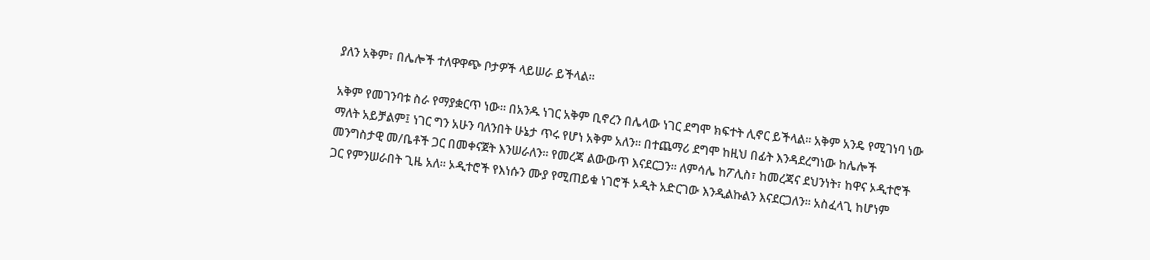ያለን አቅም፣ በሌሎች ተለዋዋጭ ቦታዎች ላይሠራ ይችላል።

አቅም የመገንባቱ ስራ የማያቋርጥ ነው። በአንዱ ነገር አቅም ቢኖረን በሌላው ነገር ደግሞ ክፍተት ሊኖር ይችላል፡፡ አቅም አንዴ የሚገነባ ነው ማለት አይቻልም፤ ነገር ግን አሁን ባለንበት ሁኔታ ጥሩ የሆነ አቅም አለን፡፡ በተጨማሪ ደግሞ ከዚህ በፊት እንዳደረግነው ከሌሎች መንግስታዊ መ/ቤቶች ጋር በመቀናጀት እንሠራለን፡፡ የመረጃ ልውውጥ እናደርጋን፡፡ ለምሳሌ ከፖሊስ፣ ከመረጃና ደህንነት፣ ከዋና ኦዲተሮች ጋር የምንሠራበት ጊዜ አለ፡፡ ኦዲተሮች የእነሱን ሙያ የሚጠይቁ ነገሮች ኦዲት አድርገው እንዲልኩልን እናደርጋለን፡፡ አስፈላጊ ከሆነም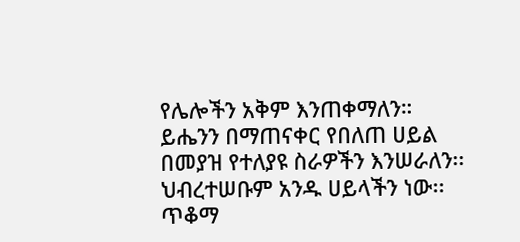የሌሎችን አቅም እንጠቀማለን። ይሔንን በማጠናቀር የበለጠ ሀይል በመያዝ የተለያዩ ስራዎችን እንሠራለን፡፡ ህብረተሠቡም አንዱ ሀይላችን ነው፡፡ ጥቆማ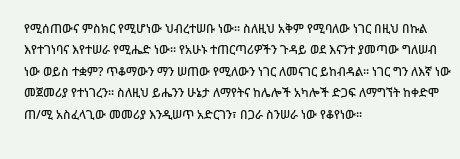የሚሰጠውና ምስክር የሚሆነው ህብረተሠቡ ነው፡፡ ስለዚህ አቅም የሚባለው ነገር በዚህ በኩል እየተገነባና እየተሠራ የሚሔድ ነው፡፡ የአሁኑ ተጠርጣሪዎችን ጉዳይ ወደ እናንተ ያመጣው ግለሠብ ነው ወይስ ተቋም? ጥቆማውን ማን ሠጠው የሚለውን ነገር ለመናገር ይከብዳል፡፡ ነገር ግን ለእኛ ነው መጀመሪያ የተነገረን፡፡ ስለዚህ ይሔንን ሁኔታ ለማየትና ከሌሎች አካሎች ድጋፍ ለማግኘት ከቀድሞ ጠ/ሚ አስፈላጊው መመሪያ እንዲሠጥ አድርገን፣ በጋራ ስንሠራ ነው የቆየነው፡፡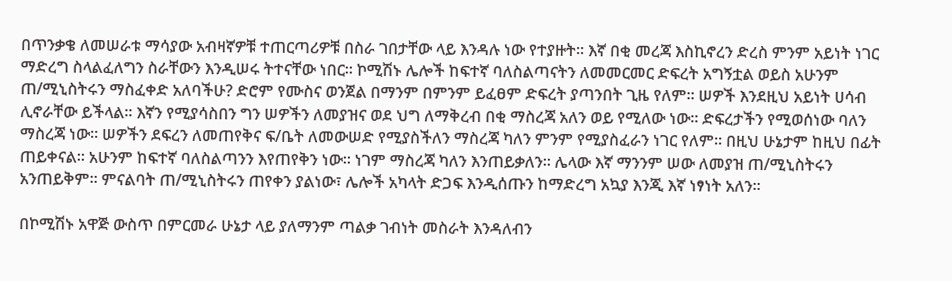በጥንቃቄ ለመሠራቱ ማሳያው አብዛኛዎቹ ተጠርጣሪዎቹ በስራ ገበታቸው ላይ እንዳሉ ነው የተያዙት፡፡ እኛ በቂ መረጃ እስኪኖረን ድረስ ምንም አይነት ነገር ማድረግ ስላልፈለግን ስራቸውን እንዲሠሩ ትተናቸው ነበር፡፡ ኮሚሽኑ ሌሎች ከፍተኛ ባለስልጣናትን ለመመርመር ድፍረት አግኝቷል ወይስ አሁንም ጠ/ሚኒስትሩን ማስፈቀድ አለባችሁ? ድሮም የሙስና ወንጀል በማንም በምንም ይፈፀም ድፍረት ያጣንበት ጊዜ የለም፡፡ ሠዎች እንደዚህ አይነት ሀሳብ ሊኖራቸው ይችላል። እኛን የሚያሳስበን ግን ሠዎችን ለመያዝና ወደ ህግ ለማቅረብ በቂ ማስረጃ አለን ወይ የሚለው ነው። ድፍረታችን የሚወሰነው ባለን ማስረጃ ነው። ሠዎችን ደፍረን ለመጠየቅና ፍ/ቤት ለመውሠድ የሚያስችለን ማስረጃ ካለን ምንም የሚያስፈራን ነገር የለም። በዚህ ሁኔታም ከዚህ በፊት ጠይቀናል። አሁንም ከፍተኛ ባለስልጣንን እየጠየቅን ነው። ነገም ማስረጃ ካለን እንጠይቃለን፡፡ ሌላው እኛ ማንንም ሠው ለመያዝ ጠ/ሚኒስትሩን አንጠይቅም። ምናልባት ጠ/ሚኒስትሩን ጠየቀን ያልነው፣ ሌሎች አካላት ድጋፍ እንዲሰጡን ከማድረግ አኳያ እንጂ እኛ ነፃነት አለን፡፡

በኮሚሽኑ አዋጅ ውስጥ በምርመራ ሁኔታ ላይ ያለማንም ጣልቃ ገብነት መስራት እንዳለብን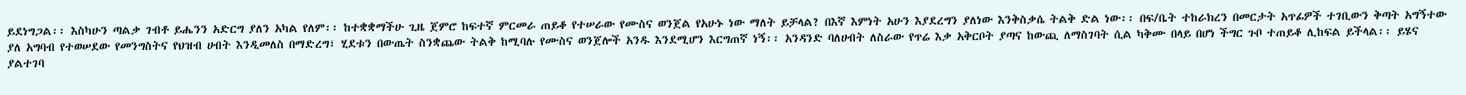ይደነግጋል፡፡ እስካሁን ጣልቃ ገብቶ ይሔንን አድርግ ያለን አካል የለም፡፡ ከተቋቋማችሁ ጊዜ ጀምሮ ከፍተኛ ምርመራ ጠይቆ የተሠራው የሙስና ወንጀል የአሁኑ ነው ማለት ይቻላል? በእኛ እምነት አሁን እያደረግን ያለነው እንቅስቃሴ ትልቅ ድል ነው፡፡ በፍ/ቤት ተከራክረን በመርታት አጥፊዎች ተገቢውን ቅጣት አግኝተው ያለ አግባብ የተወሠደው የመንግስትና የህዝብ ሀብት እንዲመለስ በማድረግ፣ ሂደቱን በውጤት ስንቋጨው ትልቅ ከሚባሉ የሙስና ወንጀሎች አንዱ እንደሚሆን እርግጠኛ ነኝ፡፡ አንዳንድ ባለሀብት ለስራው የጥሬ እቃ አቅርቦት ያጣና ከውጪ ለማስገባት ሲል ካቅሙ በላይ በሆነ ችግር ጉቦ ተጠይቆ ሊከፍል ይችላል፡፡ ይሄና ያልተገባ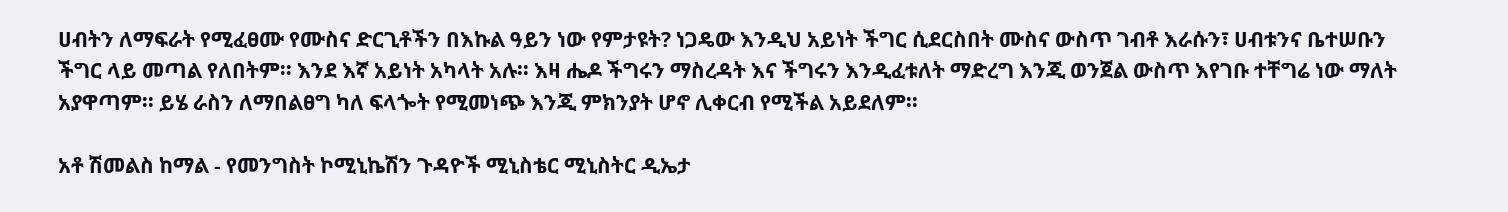ሀብትን ለማፍራት የሚፈፀሙ የሙስና ድርጊቶችን በእኩል ዓይን ነው የምታዩት? ነጋዴው እንዲህ አይነት ችግር ሲደርስበት ሙስና ውስጥ ገብቶ እራሱን፣ ሀብቱንና ቤተሠቡን ችግር ላይ መጣል የለበትም፡፡ እንደ እኛ አይነት አካላት አሉ፡፡ እዛ ሔዶ ችግሩን ማስረዳት እና ችግሩን እንዲፈቱለት ማድረግ እንጂ ወንጀል ውስጥ እየገቡ ተቸግሬ ነው ማለት አያዋጣም፡፡ ይሄ ራስን ለማበልፀግ ካለ ፍላጐት የሚመነጭ እንጂ ምክንያት ሆኖ ሊቀርብ የሚችል አይደለም፡፡

አቶ ሽመልስ ከማል - የመንግስት ኮሚኒኬሽን ጉዳዮች ሚኒስቴር ሚኒስትር ዲኤታ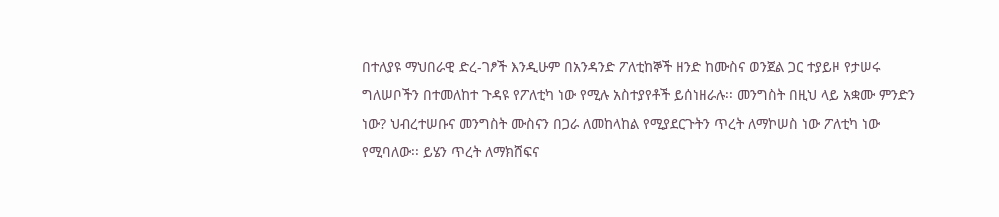በተለያዩ ማህበራዊ ድረ-ገፆች እንዲሁም በአንዳንድ ፖለቲከኞች ዘንድ ከሙስና ወንጀል ጋር ተያይዞ የታሠሩ ግለሠቦችን በተመለከተ ጉዳዩ የፖለቲካ ነው የሚሉ አስተያየቶች ይሰነዘራሉ፡፡ መንግስት በዚህ ላይ አቋሙ ምንድን ነው? ህብረተሠቡና መንግስት ሙስናን በጋራ ለመከላከል የሚያደርጉትን ጥረት ለማኮሠስ ነው ፖለቲካ ነው የሚባለው፡፡ ይሄን ጥረት ለማክሸፍና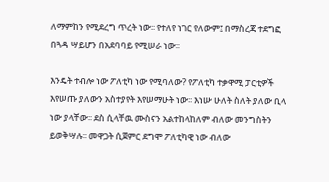ለማምከን የሚደረግ ጥረት ነው፡፡ የተለየ ነገር የለውም፤ በማስረጃ ተደግፎ በጓዳ ሣይሆን በአደባባይ የሚሠራ ነው፡፡

እንዴት ተብሎ ነው ፖለቲካ ነው የሚባለው? የፖለቲካ ተቃዋሚ ፓርቲዎች እየሠጡ ያለውን አስተያየት እየሠማሁት ነው፡፡ እነሡ ሁለት ስለት ያለው ቢላ ነው ያላቸው፡፡ ደስ ሲላቸዉ ሙስናን አልተከላከለም ብለው መንግስትን ይወቅሣሉ፡፡ መዋጋት ሲጀምር ደግሞ ፖለቲካዊ ነው ብለው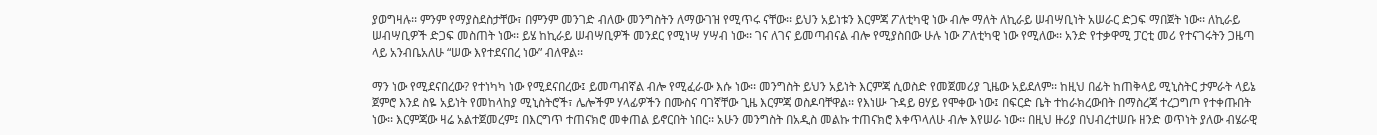ያወግዛሉ፡፡ ምንም የማያስደስታቸው፣ በምንም መንገድ ብለው መንግስትን ለማውገዝ የሚጥሩ ናቸው፡፡ ይህን አይነቱን እርምጃ ፖለቲካዊ ነው ብሎ ማለት ለኪራይ ሠብሣቢነት አሠራር ድጋፍ ማበጀት ነው፡፡ ለኪራይ ሠብሣቢዎች ድጋፍ መስጠት ነው፡፡ ይሄ ከኪራይ ሠብሣቢዎች መንደር የሚነሣ ሃሣብ ነው፡፡ ገና ለገና ይመጣብናል ብሎ የሚያስበው ሁሉ ነው ፖለቲካዊ ነው የሚለው፡፡ አንድ የተቃዋሚ ፓርቲ መሪ የተናገሩትን ጋዜጣ ላይ አንብቤአለሁ “ሠው እየተደናበረ ነው” ብለዋል፡፡

ማን ነው የሚደናበረው? የተነካካ ነው የሚደናበረው፤ ይመጣብኛል ብሎ የሚፈራው እሱ ነው፡፡ መንግስት ይህን አይነት እርምጃ ሲወስድ የመጀመሪያ ጊዜው አይደለም፡፡ ከዚህ በፊት ከጠቅላይ ሚኒስትር ታምራት ላይኔ ጀምሮ እንደ ስዬ አይነት የመከላከያ ሚኒስትሮች፣ ሌሎችም ሃላፊዎችን በሙስና ባገኛቸው ጊዜ እርምጃ ወስዶባቸዋል፡፡ የእነሡ ጉዳይ ፀሃይ የሞቀው ነው፤ በፍርድ ቤት ተከራክረውበት በማስረጃ ተረጋግጦ የተቀጡበት ነው፡፡ እርምጃው ዛሬ አልተጀመረም፤ በእርግጥ ተጠናክሮ መቀጠል ይኖርበት ነበር፡፡ አሁን መንግስት በአዲስ መልኩ ተጠናክሮ እቀጥላለሁ ብሎ እየሠራ ነው፡፡ በዚህ ዙሪያ በህብረተሠቡ ዘንድ ወጥነት ያለው ብሄራዊ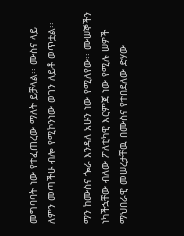መግባባት ነው የተፈጠረው ማለት ይቻላል፡፡ ሙስና ላይ ለምን መጣችሁ ብሎ የሚኮንነው ወገን ለይቶ ወጥቷል፡፡

ማን ከሙስና ጐራ እንዳለ አሁን ነው የሚለየው፡፡ ሙሠኞችን ነካችኋቸው ብለው ፖለቲካዊ እርምጃ ነው የሚሉ ሠዎች ማህበራዊ መሠረታቸዉ በሙስና የተበደለው ድሃው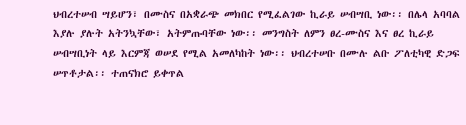ህብረተሠብ ሣይሆን፣ በሙስና በአቋራጭ መክበር የሚፈልገው ኪራይ ሠብሣቢ ነው፡፡ በሌላ አባባል እያሉ ያሉት አትንኳቸው፣ አትምጡባቸው ነው፡፡ መንግስት ለምን ፀረ-ሙስና እና ፀረ ኪራይ ሠብሣቢነት ላይ እርምጃ ወሠደ የሚል አመለካከት ነው፡፡ ህብረተሠቡ በሙሉ ልቡ ፖለቲካዊ ድጋፍ ሠጥቶታል፡፡ ተጠናክሮ ይቀጥል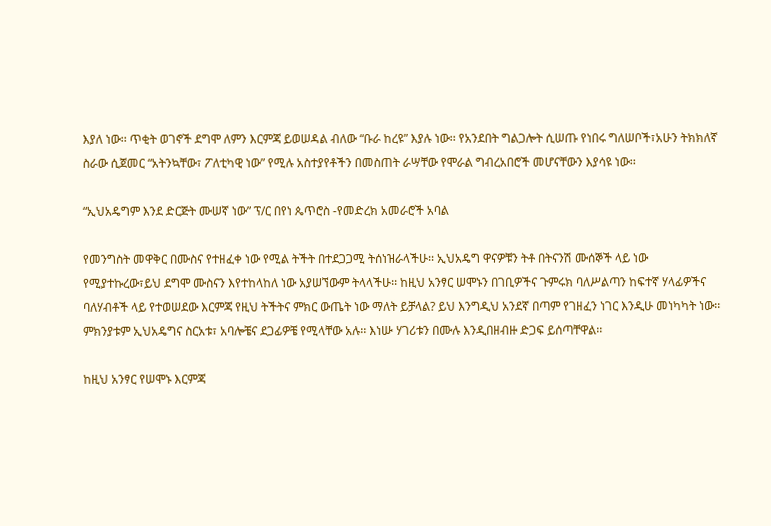እያለ ነው፡፡ ጥቂት ወገኖች ደግሞ ለምን እርምጃ ይወሠዳል ብለው “ቡራ ከረዩ” እያሉ ነው፡፡ የአንደበት ግልጋሎት ሲሠጡ የነበሩ ግለሠቦች፣አሁን ትክክለኛ ስራው ሲጀመር “አትንኳቸው፣ ፖለቲካዊ ነው” የሚሉ አስተያየቶችን በመስጠት ራሣቸው የሞራል ግብረአበሮች መሆናቸውን እያሳዩ ነው፡፡

“ኢህአዴግም እንደ ድርጅት ሙሠኛ ነው” ፕ/ር በየነ ጴጥሮስ -የመድረክ አመራሮች አባል

የመንግስት መዋቅር በሙስና የተዘፈቀ ነው የሚል ትችት በተደጋጋሚ ትሰነዝራላችሁ፡፡ ኢህአዴግ ዋናዎቹን ትቶ በትናንሽ ሙሰኞች ላይ ነው የሚያተኩረው፣ይህ ደግሞ ሙስናን እየተከላከለ ነው አያሠኘውም ትላላችሁ፡፡ ከዚህ አንፃር ሠሞኑን በገቢዎችና ጉምሩክ ባለሥልጣን ከፍተኛ ሃላፊዎችና ባለሃብቶች ላይ የተወሠደው እርምጃ የዚህ ትችትና ምክር ውጤት ነው ማለት ይቻላል? ይህ እንግዲህ አንደኛ በጣም የገዘፈን ነገር እንዲሁ መነካካት ነው፡፡ ምክንያቱም ኢህአዴግና ስርአቱ፣ አባሎቼና ደጋፊዎቼ የሚላቸው አሉ፡፡ እነሡ ሃገሪቱን በሙሉ እንዲበዘብዙ ድጋፍ ይሰጣቸዋል፡፡

ከዚህ አንፃር የሠሞኑ እርምጃ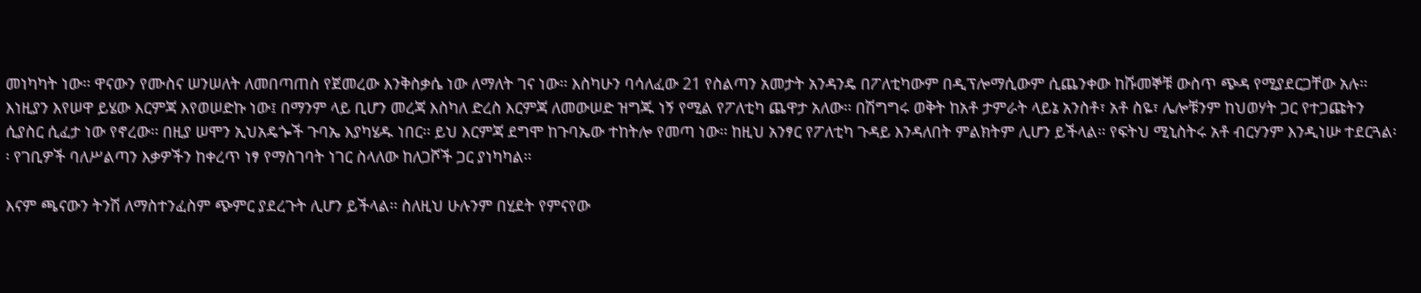መነካካት ነው፡፡ ዋናውን የሙስና ሠንሠለት ለመበጣጠስ የጀመረው እንቅስቃሴ ነው ለማለት ገና ነው፡፡ እስካሁን ባሳለፈው 21 የስልጣን አመታት አንዳንዴ በፖለቲካውም በዲፕሎማሲውም ሲጨንቀው ከሹመኞቹ ውስጥ ጭዳ የሚያደርጋቸው አሉ፡፡ እነዚያን እየሠዋ ይሄው እርምጃ እየወሠድኩ ነው፤ በማንም ላይ ቢሆን መረጃ እስካለ ድረስ እርምጃ ለመውሠድ ዝግጁ ነኝ የሚል የፖለቲካ ጨዋታ አለው፡፡ በሽግግሩ ወቅት ከአቶ ታምራት ላይኔ አንስቶ፣ አቶ ስዬ፣ ሌሎቹንም ከህወሃት ጋር የተጋጩትን ሲያስር ሲፈታ ነው የኖረው፡፡ በዚያ ሠሞን ኢህአዴጐች ጉባኤ እያካሄዱ ነበር፡፡ ይህ እርምጃ ደግሞ ከጉባኤው ተከትሎ የመጣ ነው፡፡ ከዚህ አንፃር የፖለቲካ ጉዳይ እንዳለበት ምልክትም ሊሆን ይችላል፡፡ የፍትህ ሚኒስትሩ አቶ ብርሃንም እንዲነሡ ተደርጓል፡፡ የገቢዎች ባለሥልጣን እቃዎችን ከቀረጥ ነፃ የማስገባት ነገር ስላለው ከለጋሾች ጋር ያነካካል፡፡

እናም ጫናውን ትንሽ ለማስተንፈስም ጭምር ያደረጉት ሊሆን ይችላል፡፡ ስለዚህ ሁሉንም በሂደት የምናየው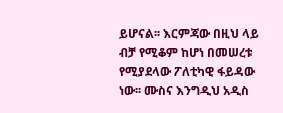ይሆናል፡፡ እርምጃው በዚህ ላይ ብቻ የሚቆም ከሆነ በመሠረቱ የሚያደላው ፖለቲካዊ ፋይዳው ነው፡፡ ሙስና እንግዲህ አዲስ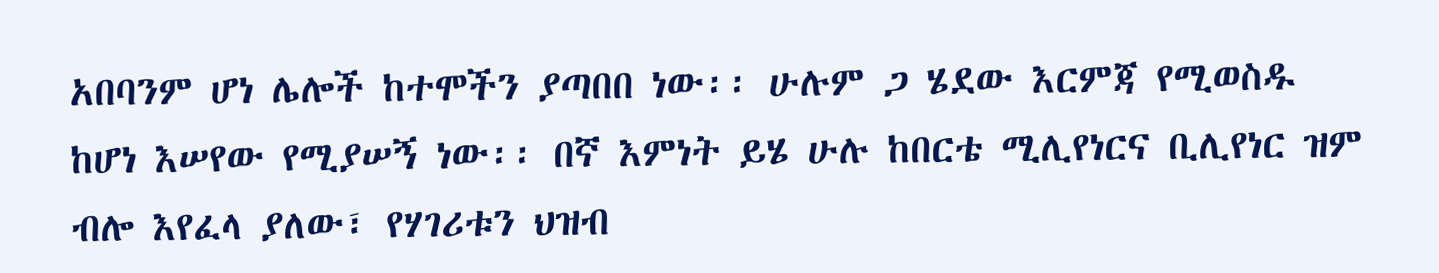አበባንም ሆነ ሌሎች ከተሞችን ያጣበበ ነው፡፡ ሁሉም ጋ ሄደው እርምጃ የሚወስዱ ከሆነ እሠየው የሚያሠኝ ነው፡፡ በኛ እምነት ይሄ ሁሉ ከበርቴ ሚሊየነርና ቢሊየነር ዝም ብሎ እየፈላ ያለው፣ የሃገሪቱን ህዝብ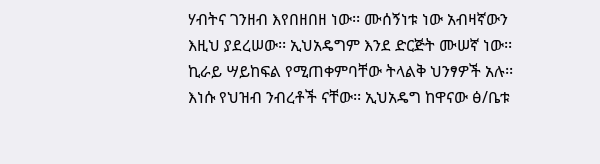ሃብትና ገንዘብ እየበዘበዘ ነው፡፡ ሙሰኝነቱ ነው አብዛኛውን እዚህ ያደረሠው፡፡ ኢህአዴግም እንደ ድርጅት ሙሠኛ ነው፡፡ ኪራይ ሣይከፍል የሚጠቀምባቸው ትላልቅ ህንፃዎች አሉ፡፡ እነሱ የህዝብ ንብረቶች ናቸው፡፡ ኢህአዴግ ከዋናው ፅ/ቤቱ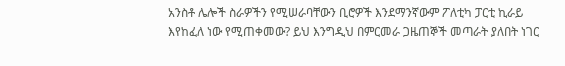አንስቶ ሌሎች ስራዎችን የሚሠራባቸውን ቢሮዎች እንደማንኛውም ፖለቲካ ፓርቲ ኪራይ እየከፈለ ነው የሚጠቀመው? ይህ እንግዲህ በምርመራ ጋዜጠኞች መጣራት ያለበት ነገር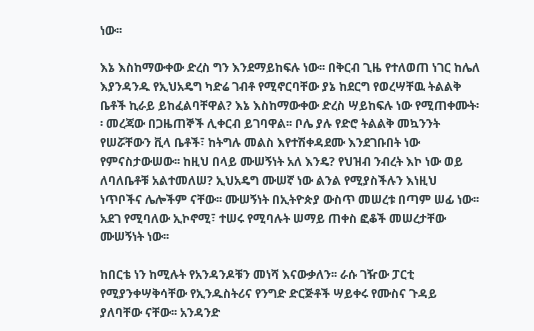ነው፡፡

እኔ እስከማውቀው ድረስ ግን እንደማይከፍሉ ነው፡፡ በቅርብ ጊዜ የተለወጠ ነገር ከሌለ እያንዳንዱ የኢህአዴግ ካድሬ ገብቶ የሚኖርባቸው ያኔ ከደርግ የወረሣቸዉ ትልልቅ ቤቶች ኪራይ ይከፈልባቸዋል? እኔ እስከማውቀው ድረስ ሣይከፍሉ ነው የሚጠቀሙት፡፡ መረጃው በጋዜጠኞች ሊቀርብ ይገባዋል፡፡ ቦሌ ያሉ የድሮ ትልልቅ መኳንንት የሠሯቸውን ቪላ ቤቶች፣ ከትግሉ መልስ እየተሽቀዳደሙ እንደገቡበት ነው የምናስታውሠው፡፡ ከዚህ በላይ ሙሠኝነት አለ እንዴ? የህዝብ ንብረት እኮ ነው ወይ ለባለቤቶቹ አልተመለሠ? ኢህአዴግ ሙሠኛ ነው ልንል የሚያስችሉን እነዚህ ነጥቦችና ሌሎችም ናቸው፡፡ ሙሠኝነት በኢትዮጵያ ውስጥ መሠረቱ በጣም ሠፊ ነው፡፡ አደገ የሚባለው ኢኮኖሚ፣ ተሠሩ የሚባሉት ሠማይ ጠቀስ ፎቆች መሠረታቸው ሙሠኝነት ነው፡፡

ከበርቴ ነን ከሚሉት የአንዳንዶቹን መነሻ እናውቃለን፡፡ ራሱ ገዥው ፓርቲ የሚያንቀሣቅሳቸው የኢንዱስትሪና የንግድ ድርጅቶች ሣይቀሩ የሙስና ጉዳይ ያለባቸው ናቸው፡፡ አንዳንድ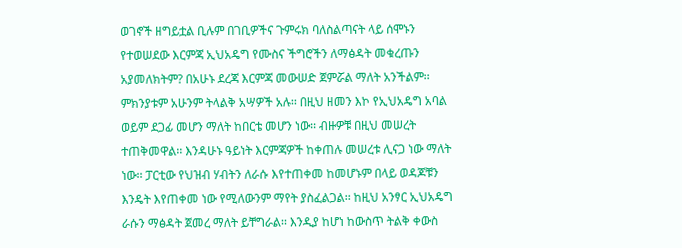ወገኖች ዘግይቷል ቢሉም በገቢዎችና ጉምሩክ ባለስልጣናት ላይ ሰሞኑን የተወሠደው እርምጃ ኢህአዴግ የሙስና ችግሮችን ለማፅዳት መቁረጡን አያመለክትም? በአሁኑ ደረጃ እርምጃ መውሠድ ጀምሯል ማለት አንችልም፡፡ ምክንያቱም አሁንም ትላልቅ አሣዎች አሉ፡፡ በዚህ ዘመን እኮ የኢህአዴግ አባል ወይም ደጋፊ መሆን ማለት ከበርቴ መሆን ነው፡፡ ብዙዎቹ በዚህ መሠረት ተጠቅመዋል፡፡ እንዳሁኑ ዓይነት እርምጃዎች ከቀጠሉ መሠረቱ ሊናጋ ነው ማለት ነው፡፡ ፓርቲው የህዝብ ሃብትን ለራሱ እየተጠቀመ ከመሆኑም በላይ ወዳጆቹን እንዴት እየጠቀመ ነው የሚለውንም ማየት ያስፈልጋል፡፡ ከዚህ አንፃር ኢህአዴግ ራሱን ማፅዳት ጀመረ ማለት ይቸግራል፡፡ እንዲያ ከሆነ ከውስጥ ትልቅ ቀውስ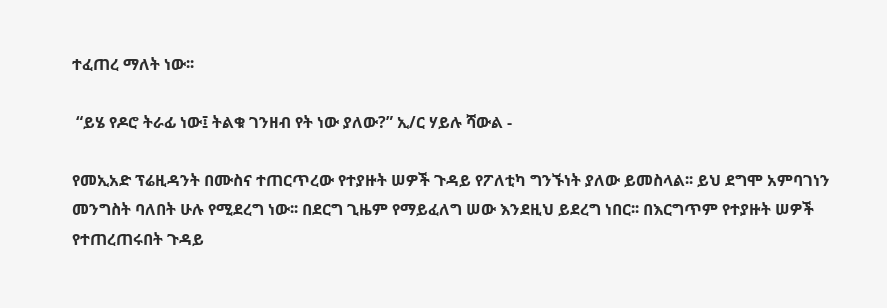ተፈጠረ ማለት ነው፡፡

 “ይሄ የዶሮ ትራፊ ነው፤ ትልቁ ገንዘብ የት ነው ያለው?” ኢ/ር ሃይሉ ሻውል -

የመኢአድ ፕሬዚዳንት በሙስና ተጠርጥረው የተያዙት ሠዎች ጉዳይ የፖለቲካ ግንኙነት ያለው ይመስላል፡፡ ይህ ደግሞ አምባገነን መንግስት ባለበት ሁሉ የሚደረግ ነው፡፡ በደርግ ጊዜም የማይፈለግ ሠው እንደዚህ ይደረግ ነበር፡፡ በእርግጥም የተያዙት ሠዎች የተጠረጠሩበት ጉዳይ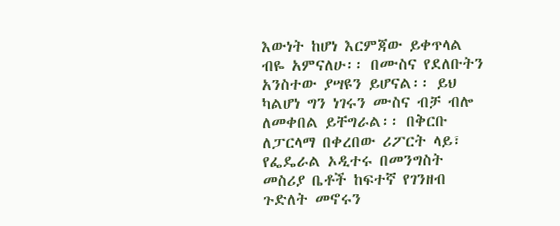እውነት ከሆነ እርምጃው ይቀጥላል ብዬ አምናለሁ፡፡ በሙስና የደለቡትን አንስተው ያሣዩን ይሆናል፡፡ ይህ ካልሆነ ግን ነገሩን ሙስና ብቻ ብሎ ለመቀበል ይቸግራል፡፡ በቅርቡ ለፓርላማ በቀረበው ሪፖርት ላይ፣ የፌዴራል ኦዲተሩ በመንግስት መስሪያ ቤቶች ከፍተኛ የገንዘብ ጉድለት መኖሩን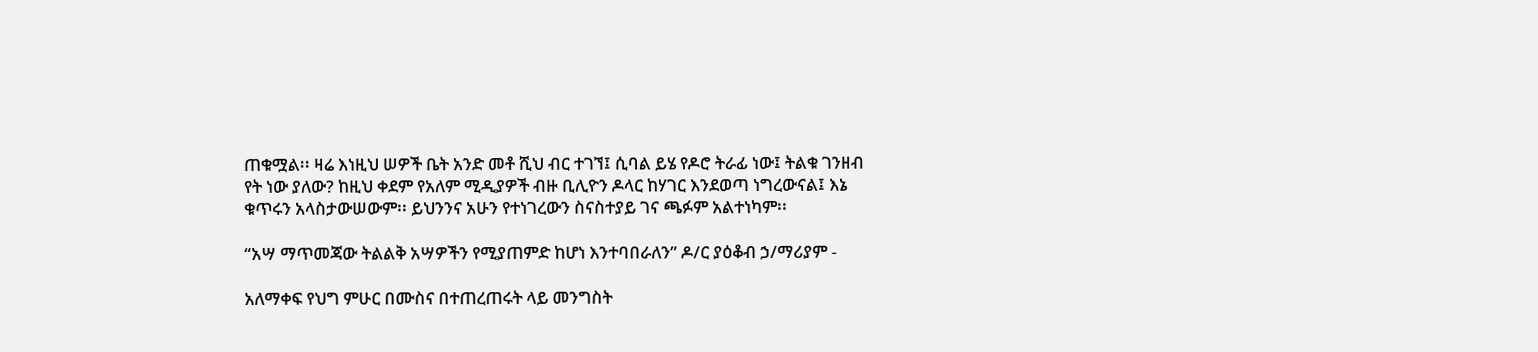ጠቁሟል፡፡ ዛሬ እነዚህ ሠዎች ቤት አንድ መቶ ሺህ ብር ተገኘ፤ ሲባል ይሄ የዶሮ ትራፊ ነው፤ ትልቁ ገንዘብ የት ነው ያለው? ከዚህ ቀደም የአለም ሚዲያዎች ብዙ ቢሊዮን ዶላር ከሃገር እንደወጣ ነግረውናል፤ እኔ ቁጥሩን አላስታውሠውም፡፡ ይህንንና አሁን የተነገረውን ስናስተያይ ገና ጫፉም አልተነካም፡፡

“አሣ ማጥመጃው ትልልቅ አሣዎችን የሚያጠምድ ከሆነ እንተባበራለን” ዶ/ር ያዕቆብ ኃ/ማሪያም -

አለማቀፍ የህግ ምሁር በሙስና በተጠረጠሩት ላይ መንግስት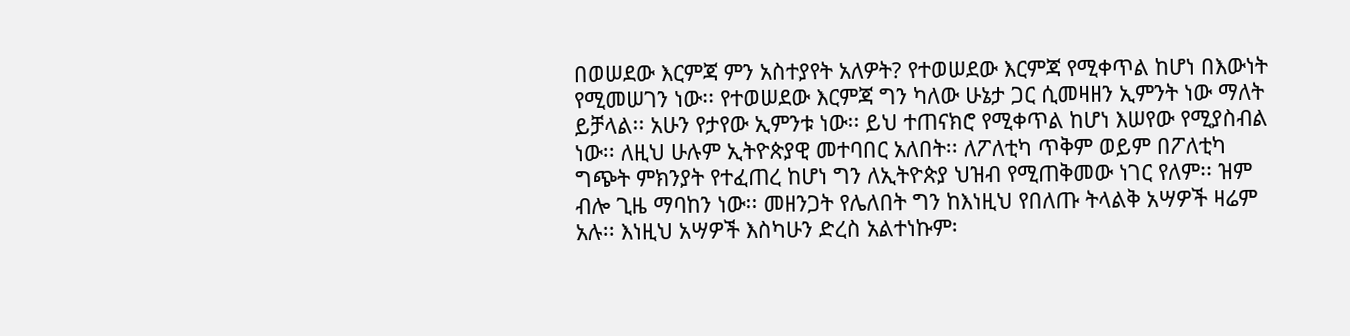በወሠደው እርምጃ ምን አስተያየት አለዎት? የተወሠደው እርምጃ የሚቀጥል ከሆነ በእውነት የሚመሠገን ነው፡፡ የተወሠደው እርምጃ ግን ካለው ሁኔታ ጋር ሲመዛዘን ኢምንት ነው ማለት ይቻላል፡፡ አሁን የታየው ኢምንቱ ነው፡፡ ይህ ተጠናክሮ የሚቀጥል ከሆነ እሠየው የሚያስብል ነው፡፡ ለዚህ ሁሉም ኢትዮጵያዊ መተባበር አለበት፡፡ ለፖለቲካ ጥቅም ወይም በፖለቲካ ግጭት ምክንያት የተፈጠረ ከሆነ ግን ለኢትዮጵያ ህዝብ የሚጠቅመው ነገር የለም፡፡ ዝም ብሎ ጊዜ ማባከን ነው፡፡ መዘንጋት የሌለበት ግን ከእነዚህ የበለጡ ትላልቅ አሣዎች ዛሬም አሉ፡፡ እነዚህ አሣዎች እስካሁን ድረስ አልተነኩም፡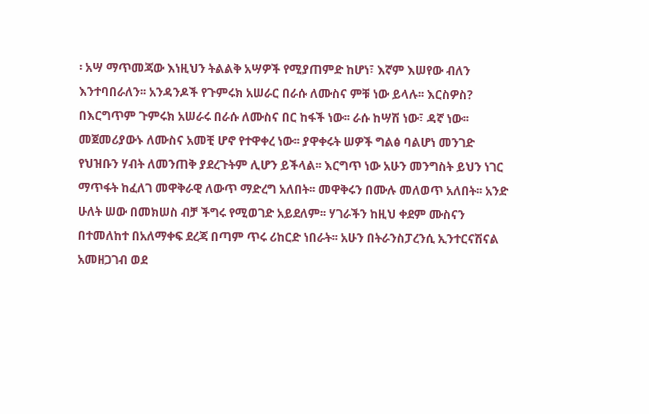፡ አሣ ማጥመጃው እነዚህን ትልልቅ አሣዎች የሚያጠምድ ከሆነ፣ እኛም እሠየው ብለን እንተባበራለን፡፡ አንዳንዶች የጉምሩክ አሠራር በራሱ ለሙስና ምቹ ነው ይላሉ፡፡ እርስዎስ? በእርግጥም ጉምሩክ አሠራሩ በራሱ ለሙስና በር ከፋች ነው፡፡ ራሱ ከሣሽ ነው፣ ዳኛ ነው፡፡ መጀመሪያውኑ ለሙስና አመቺ ሆኖ የተዋቀረ ነው፡፡ ያዋቀሩት ሠዎች ግልፅ ባልሆነ መንገድ የህዝቡን ሃብት ለመንጠቅ ያደረጉትም ሊሆን ይችላል፡፡ እርግጥ ነው አሁን መንግስት ይህን ነገር ማጥፋት ከፈለገ መዋቅራዊ ለውጥ ማድረግ አለበት፡፡ መዋቅሩን በሙሉ መለወጥ አለበት፡፡ አንድ ሁለት ሠው በመክሠስ ብቻ ችግሩ የሚወገድ አይደለም፡፡ ሃገራችን ከዚህ ቀደም ሙስናን በተመለከተ በአለማቀፍ ደረጃ በጣም ጥሩ ሪከርድ ነበራት፡፡ አሁን በትራንስፓረንሲ ኢንተርናሽናል አመዘጋገብ ወደ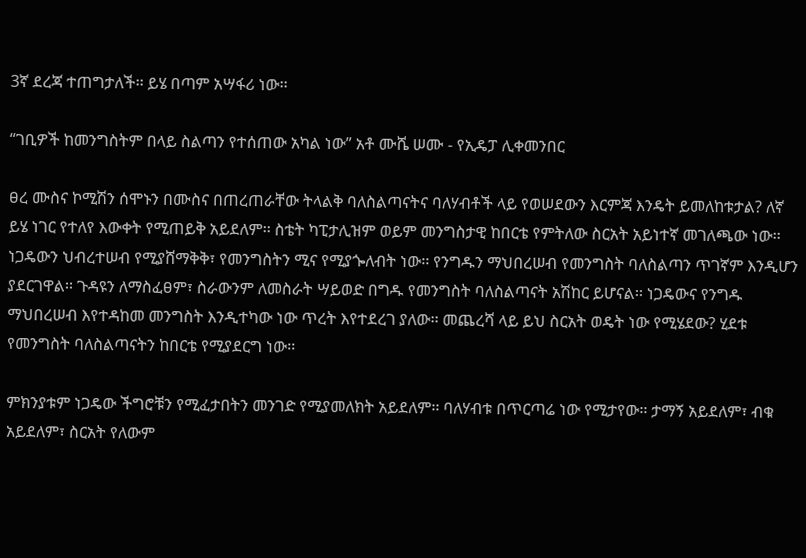3ኛ ደረጃ ተጠግታለች፡፡ ይሄ በጣም አሣፋሪ ነው፡፡

“ገቢዎች ከመንግስትም በላይ ስልጣን የተሰጠው አካል ነው” አቶ ሙሼ ሠሙ - የኢዴፓ ሊቀመንበር

ፀረ ሙስና ኮሚሽን ሰሞኑን በሙስና በጠረጠራቸው ትላልቅ ባለስልጣናትና ባለሃብቶች ላይ የወሠደውን እርምጃ እንዴት ይመለከቱታል? ለኛ ይሄ ነገር የተለየ እውቀት የሚጠይቅ አይደለም፡፡ ስቴት ካፒታሊዝም ወይም መንግስታዊ ከበርቴ የምትለው ስርአት አይነተኛ መገለጫው ነው፡፡ ነጋዴውን ህብረተሠብ የሚያሸማቅቅ፣ የመንግስትን ሚና የሚያጐለብት ነው፡፡ የንግዱን ማህበረሠብ የመንግስት ባለስልጣን ጥገኛም እንዲሆን ያደርገዋል፡፡ ጉዳዩን ለማስፈፀም፣ ስራውንም ለመስራት ሣይወድ በግዱ የመንግስት ባለስልጣናት አሽከር ይሆናል፡፡ ነጋዴውና የንግዱ ማህበረሠብ እየተዳከመ መንግስት እንዲተካው ነው ጥረት እየተደረገ ያለው፡፡ መጨረሻ ላይ ይህ ስርአት ወዴት ነው የሚሄደው? ሂደቱ የመንግስት ባለስልጣናትን ከበርቴ የሚያደርግ ነው፡፡

ምክንያቱም ነጋዴው ችግሮቹን የሚፈታበትን መንገድ የሚያመለክት አይደለም፡፡ ባለሃብቱ በጥርጣሬ ነው የሚታየው፡፡ ታማኝ አይደለም፣ ብቁ አይደለም፣ ስርአት የለውም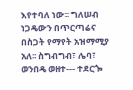እየተባለ ነው፡፡ ግለሠብ ነጋዴውን በጥርጣሬና በስጋት የማየት አዝማሚያ አለ፡፡ ስግብግብ፣ ሌባ፣ ወንበዴ ወዘተ--- ተደርጐ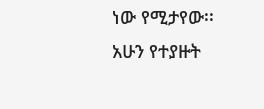ነው የሚታየው፡፡ አሁን የተያዙት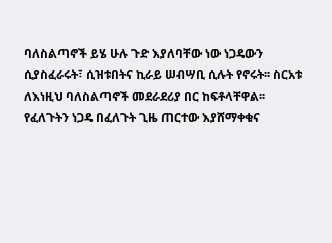ባለስልጣኖች ይሄ ሁሉ ጉድ እያለባቸው ነው ነጋዴውን ሲያስፈራሩት፣ ሲዝቱበትና ኪራይ ሠብሣቢ ሲሉት የኖሩት፡፡ ስርአቱ ለእነዚህ ባለስልጣኖች መደራደሪያ በር ከፍቶላቸዋል፡፡ የፈለጉትን ነጋዴ በፈለጉት ጊዜ ጠርተው እያሸማቀቁና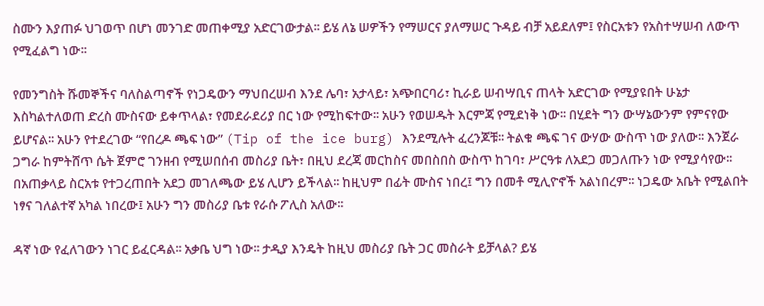ስሙን እያጠፉ ህገወጥ በሆነ መንገድ መጠቀሚያ አድርገውታል፡፡ ይሄ ለኔ ሠዎችን የማሠርና ያለማሠር ጉዳይ ብቻ አይደለም፤ የስርአቱን የአስተሣሠብ ለውጥ የሚፈልግ ነው፡፡

የመንግስት ሹመኞችና ባለስልጣኖች የነጋዴውን ማህበረሠብ እንደ ሌባ፣ አታላይ፣ አጭበርባሪ፣ ኪራይ ሠብሣቢና ጠላት አድርገው የሚያዩበት ሁኔታ እስካልተለወጠ ድረስ ሙስናው ይቀጥላል፣ የመደራደሪያ በር ነው የሚከፍተው፡፡ አሁን የወሠዱት እርምጃ የሚደነቅ ነው፡፡ በሂደት ግን ውሣኔውንም የምናየው ይሆናል፡፡ አሁን የተደረገው “የበረዶ ጫፍ ነው” (Tip of the ice burg) እንደሚሉት ፈረንጆቹ፡፡ ትልቁ ጫፍ ገና ውሃው ውስጥ ነው ያለው፡፡ እንጀራ ጋግራ ከምትሸጥ ሴት ጀምሮ ገንዘብ የሚሠበሰብ መስሪያ ቤት፣ በዚህ ደረጃ መርከስና መበስበስ ውስጥ ከገባ፣ ሥርዓቱ ለአደጋ መጋለጡን ነው የሚያሳየው፡፡ በአጠቃላይ ስርአቱ የተጋረጠበት አደጋ መገለጫው ይሄ ሊሆን ይችላል፡፡ ከዚህም በፊት ሙስና ነበረ፤ ግን በመቶ ሚሊዮኖች አልነበረም፡፡ ነጋዴው አቤት የሚልበት ነፃና ገለልተኛ አካል ነበረው፤ አሁን ግን መስሪያ ቤቱ የራሱ ፖሊስ አለው፡፡

ዳኛ ነው የፈለገውን ነገር ይፈርዳል፡፡ አቃቤ ህግ ነው፡፡ ታዲያ እንዴት ከዚህ መስሪያ ቤት ጋር መስራት ይቻላል? ይሄ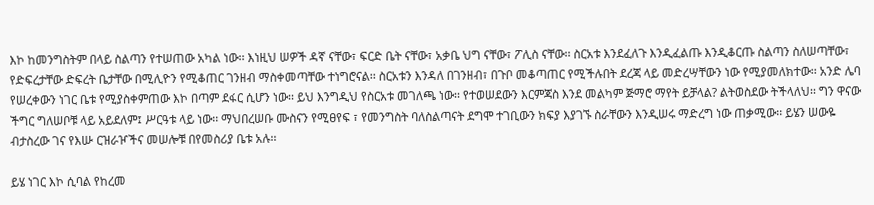እኮ ከመንግስትም በላይ ስልጣን የተሠጠው አካል ነው፡፡ እነዚህ ሠዎች ዳኛ ናቸው፣ ፍርድ ቤት ናቸው፣ አቃቤ ህግ ናቸው፣ ፖሊስ ናቸው፡፡ ስርአቱ እንደፈለጉ እንዲፈልጡ እንዲቆርጡ ስልጣን ስለሠጣቸው፣ የድፍረታቸው ድፍረት ቤታቸው በሚሊዮን የሚቆጠር ገንዘብ ማስቀመጣቸው ተነግሮናል፡፡ ስርአቱን እንዳለ በገንዘብ፣ በጉቦ መቆጣጠር የሚችሉበት ደረጃ ላይ መድረሣቸውን ነው የሚያመለክተው፡፡ አንድ ሌባ የሠረቀውን ነገር ቤቱ የሚያስቀምጠው እኮ በጣም ደፋር ሲሆን ነው፡፡ ይህ እንግዲህ የስርአቱ መገለጫ ነው፡፡ የተወሠደውን እርምጃስ እንደ መልካም ጅማሮ ማየት ይቻላል? ልትወስደው ትችላለህ፡፡ ግን ዋናው ችግር ግለሠቦቹ ላይ አይደለም፤ ሥርዓቱ ላይ ነው፡፡ ማህበረሠቡ ሙስናን የሚፀየፍ ፣ የመንግስት ባለስልጣናት ደግሞ ተገቢውን ክፍያ እያገኙ ስራቸውን እንዲሠሩ ማድረግ ነው ጠቃሚው፡፡ ይሄን ሠውዬ ብታስረው ገና የእሡ ርዝራዦችና መሠሎቹ በየመስሪያ ቤቱ አሉ፡፡

ይሄ ነገር እኮ ሲባል የከረመ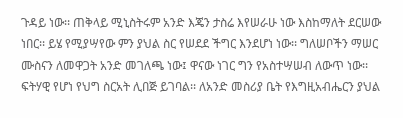ጉዳይ ነው፡፡ ጠቅላይ ሚኒስትሩም አንድ እጄን ታስሬ እየሠራሁ ነው እስከማለት ደርሠው ነበር፡፡ ይሄ የሚያሣየው ምን ያህል ስር የሠደደ ችግር እንደሆነ ነው፡፡ ግለሠቦችን ማሠር ሙስናን ለመዋጋት አንድ መገለጫ ነው፤ ዋናው ነገር ግን የአስተሣሠብ ለውጥ ነው፡፡ ፍትሃዊ የሆነ የህግ ስርአት ሊበጅ ይገባል፡፡ ለአንድ መስሪያ ቤት የእግዚአብሔርን ያህል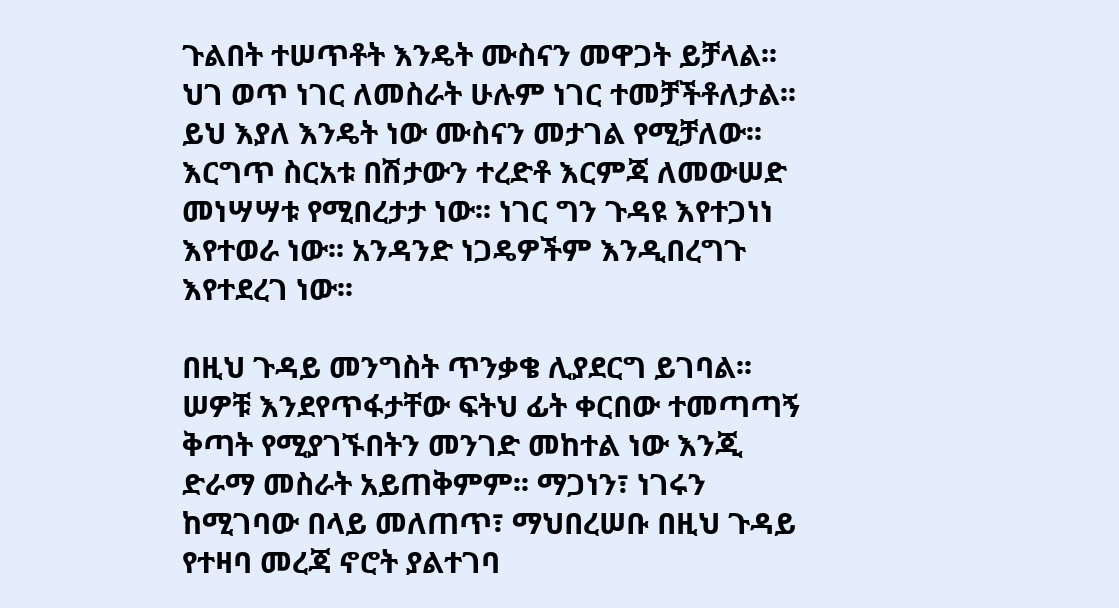ጉልበት ተሠጥቶት እንዴት ሙስናን መዋጋት ይቻላል፡፡ ህገ ወጥ ነገር ለመስራት ሁሉም ነገር ተመቻችቶለታል፡፡ ይህ እያለ እንዴት ነው ሙስናን መታገል የሚቻለው፡፡ እርግጥ ስርአቱ በሽታውን ተረድቶ እርምጃ ለመውሠድ መነሣሣቱ የሚበረታታ ነው፡፡ ነገር ግን ጉዳዩ እየተጋነነ እየተወራ ነው፡፡ አንዳንድ ነጋዴዎችም እንዲበረግጉ እየተደረገ ነው፡፡

በዚህ ጉዳይ መንግስት ጥንቃቄ ሊያደርግ ይገባል፡፡ ሠዎቹ እንደየጥፋታቸው ፍትህ ፊት ቀርበው ተመጣጣኝ ቅጣት የሚያገኙበትን መንገድ መከተል ነው እንጂ ድራማ መስራት አይጠቅምም፡፡ ማጋነን፣ ነገሩን ከሚገባው በላይ መለጠጥ፣ ማህበረሠቡ በዚህ ጉዳይ የተዛባ መረጃ ኖሮት ያልተገባ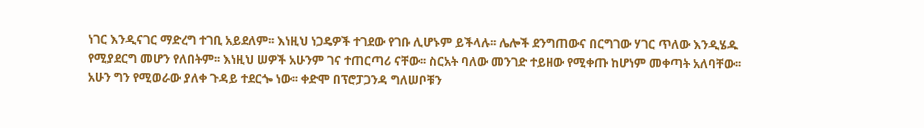ነገር እንዲናገር ማድረግ ተገቢ አይደለም፡፡ እነዚህ ነጋዴዎች ተገደው የገቡ ሊሆኑም ይችላሉ፡፡ ሌሎች ደንግጠውና በርግገው ሃገር ጥለው እንዲሄዱ የሚያደርግ መሆን የለበትም፡፡ እነዚህ ሠዎች አሁንም ገና ተጠርጣሪ ናቸው፡፡ ስርአት ባለው መንገድ ተይዘው የሚቀጡ ከሆነም መቀጣት አለባቸው፡፡ አሁን ግን የሚወራው ያለቀ ጉዳይ ተደርጐ ነው፡፡ ቀድሞ በፕሮፓጋንዳ ግለሠቦቹን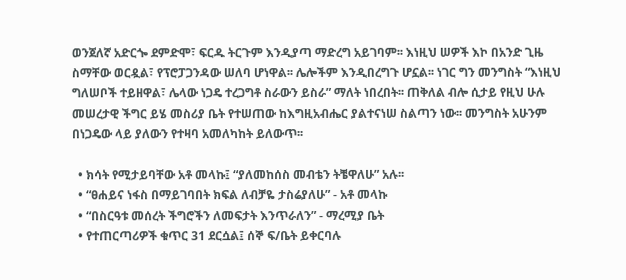ወንጀለኛ አድርጐ ደምድሞ፣ ፍርዱ ትርጉም እንዲያጣ ማድረግ አይገባም፡፡ እነዚህ ሠዎች እኮ በአንድ ጊዜ ስማቸው ወርዷል፣ የፕሮፓጋንዳው ሠለባ ሆነዋል፡፡ ሌሎችም እንዲበረግጉ ሆኗል፡፡ ነገር ግን መንግስት “እነዚህ ግለሠቦች ተይዘዋል፣ ሌላው ነጋዴ ተረጋግቶ ስራውን ይስራ” ማለት ነበረበት፡፡ ጠቅለል ብሎ ሲታይ የዚህ ሁሉ መሠረታዊ ችግር ይሄ መስሪያ ቤት የተሠጠው ከእግዚአብሔር ያልተናነሠ ስልጣን ነው፡፡ መንግስት አሁንም በነጋዴው ላይ ያለውን የተዛባ አመለካከት ይለውጥ፡፡

  • ክሳት የሚታይባቸው አቶ መላኩ፤ “ያለመከሰስ መብቴን ትቼዋለሁ” አሉ፡፡
  • “ፀሐይና ነፋስ በማይገባበት ክፍል ለብቻዬ ታስሬያለሁ” - አቶ መላኩ
  • “በስርዓቱ መሰረት ችግሮችን ለመፍታት እንጥራለን” - ማረሚያ ቤት
  • የተጠርጣሪዎች ቁጥር 31 ደርሷል፤ ሰኞ ፍ/ቤት ይቀርባሉ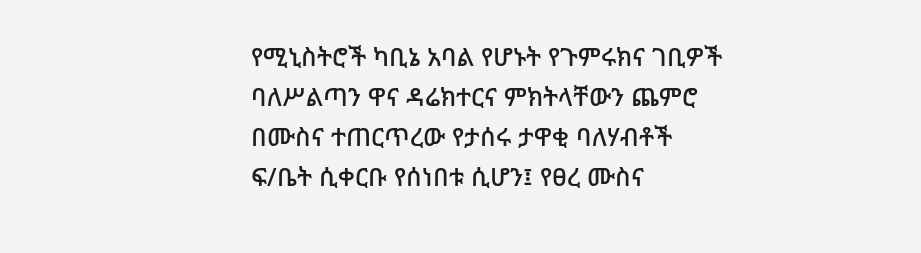የሚኒስትሮች ካቢኔ አባል የሆኑት የጉምሩክና ገቢዎች ባለሥልጣን ዋና ዳሬክተርና ምክትላቸውን ጨምሮ በሙስና ተጠርጥረው የታሰሩ ታዋቂ ባለሃብቶች ፍ/ቤት ሲቀርቡ የሰነበቱ ሲሆን፤ የፀረ ሙስና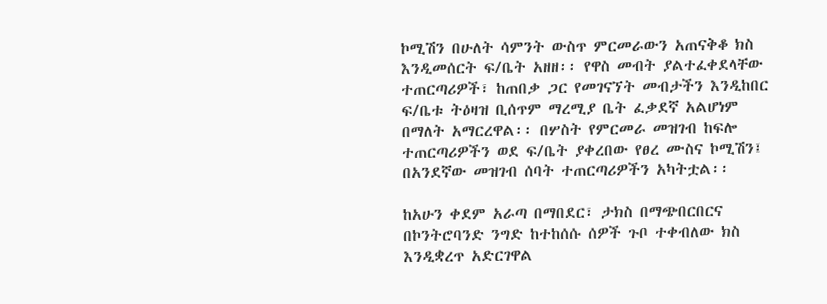ኮሚሽን በሁለት ሳምንት ውስጥ ምርመራውን አጠናቅቆ ክስ እንዲመሰርት ፍ/ቤት አዘዘ፡፡ የዋስ መብት ያልተፈቀደላቸው ተጠርጣሪዎች፣ ከጠበቃ ጋር የመገናኘት መብታችን እንዲከበር ፍ/ቤቱ ትዕዛዝ ቢሰጥም ማረሚያ ቤት ፈቃደኛ አልሆነም በማለት አማርረዋል፡፡ በሦስት የምርመራ መዝገብ ከፍሎ ተጠርጣሪዎችን ወደ ፍ/ቤት ያቀረበው የፀረ ሙስና ኮሚሽን፤ በአንደኛው መዝገብ ሰባት ተጠርጣሪዎችን አካትቷል፡፡

ከአሁን ቀደም አራጣ በማበደር፣ ታክስ በማጭበርበርና በኮንትሮባንድ ንግድ ከተከሰሱ ሰዎች ጉቦ ተቀብለው ክስ እንዲቋረጥ አድርገዋል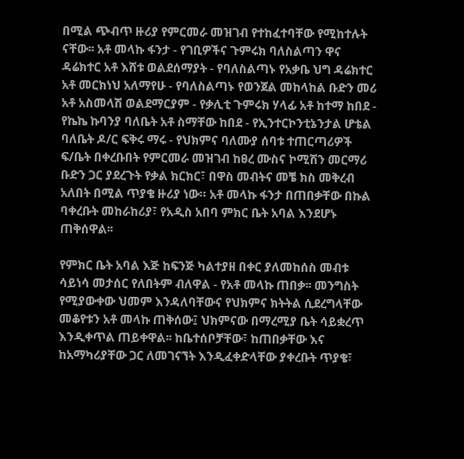በሚል ጭብጥ ዙሪያ የምርመራ መዝገብ የተከፈተባቸው የሚከተሉት ናቸው፡፡ አቶ መላኩ ፋንታ - የገቢዎችና ጉምሩክ ባለስልጣን ዋና ዳሬክተር አቶ እሸቱ ወልደሰማያት - የባለስልጣኑ የአቃቤ ህግ ዳሬክተር አቶ መርክነህ አለማየሁ - የባለስልጣኑ የወንጀል መከላከል ቡድን መሪ አቶ አስመላሽ ወልደማርያም - የቃሊቲ ጉምሩክ ሃላፊ አቶ ከተማ ከበደ - የኬኬ ኩባንያ ባለቤት አቶ ስማቸው ከበደ - የኢንተርኮንቲኔንታል ሆቴል ባለቤት ዶ/ር ፍቅሩ ማሩ - የህክምና ባለሙያ ሰባቱ ተጠርጣሪዎች ፍ/ቤት በቀረቡበት የምርመራ መዝገብ ከፀረ ሙስና ኮሚሽን መርማሪ ቡድን ጋር ያደረጉት የቃል ክርክር፣ በዋስ መብትና መቼ ክስ መቅረብ አለበት በሚል ጥያቄ ዙሪያ ነው። አቶ መላኩ ፋንታ በጠበቃቸው በኩል ባቀረቡት መከራከሪያ፣ የአዲስ አበባ ምክር ቤት አባል እንደሆኑ ጠቅሰዋል፡፡

የምክር ቤት አባል እጅ ከፍንጅ ካልተያዘ በቀር ያለመከሰስ መብቱ ሳይነሳ መታሰር የለበትም ብለዋል - የአቶ መላኩ ጠበቃ፡፡ መንግስት የሚያውቀው ህመም እንዳለባቸውና የህክምና ክትትል ሲደረግላቸው መቆየቱን አቶ መላኩ ጠቅሰው፤ ህክምናው በማረሚያ ቤት ሳይቋረጥ እንዲቀጥል ጠይቀዋል፡፡ ከቤተሰቦቻቸው፣ ከጠበቃቸው እና ከአማካሪያቸው ጋር ለመገናኘት እንዲፈቀድላቸው ያቀረቡት ጥያቄ፣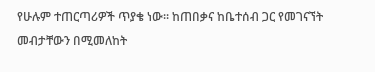የሁሉም ተጠርጣሪዎች ጥያቄ ነው፡፡ ከጠበቃና ከቤተሰብ ጋር የመገናኘት መብታቸውን በሚመለከት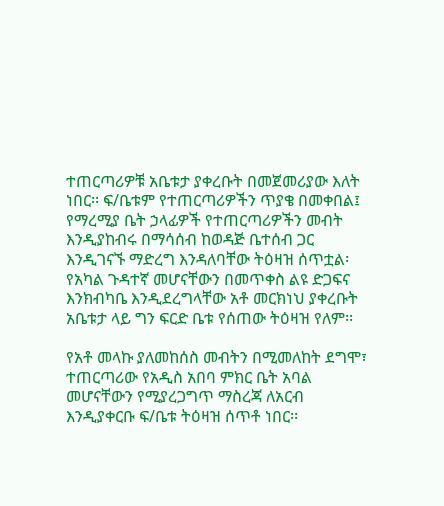ተጠርጣሪዎቹ አቤቱታ ያቀረቡት በመጀመሪያው እለት ነበር፡፡ ፍ/ቤቱም የተጠርጣሪዎችን ጥያቄ በመቀበል፤ የማረሚያ ቤት ኃላፊዎች የተጠርጣሪዎችን መብት እንዲያከብሩ በማሳሰብ ከወዳጅ ቤተሰብ ጋር እንዲገናኙ ማድረግ እንዳለባቸው ትዕዛዝ ሰጥቷል፡ የአካል ጉዳተኛ መሆናቸውን በመጥቀስ ልዩ ድጋፍና እንክብካቤ እንዲደረግላቸው አቶ መርክነህ ያቀረቡት አቤቱታ ላይ ግን ፍርድ ቤቱ የሰጠው ትዕዛዝ የለም፡፡

የአቶ መላኩ ያለመከሰስ መብትን በሚመለከት ደግሞ፣ ተጠርጣሪው የአዲስ አበባ ምክር ቤት አባል መሆናቸውን የሚያረጋግጥ ማስረጃ ለአርብ እንዲያቀርቡ ፍ/ቤቱ ትዕዛዝ ሰጥቶ ነበር፡፡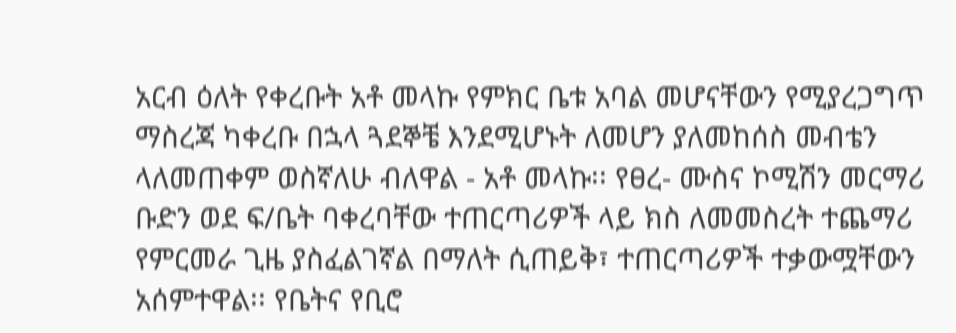አርብ ዕለት የቀረቡት አቶ መላኩ የምክር ቤቱ አባል መሆናቸውን የሚያረጋግጥ ማስረጃ ካቀረቡ በኋላ ጓደኞቼ እንደሚሆኑት ለመሆን ያለመከሰስ መብቴን ላለመጠቀም ወስኛለሁ ብለዋል - አቶ መላኩ፡፡ የፀረ- ሙስና ኮሚሽን መርማሪ ቡድን ወደ ፍ/ቤት ባቀረባቸው ተጠርጣሪዎች ላይ ክስ ለመመስረት ተጨማሪ የምርመራ ጊዜ ያስፈልገኛል በማለት ሲጠይቅ፣ ተጠርጣሪዎች ተቃውሟቸውን አሰምተዋል፡፡ የቤትና የቢሮ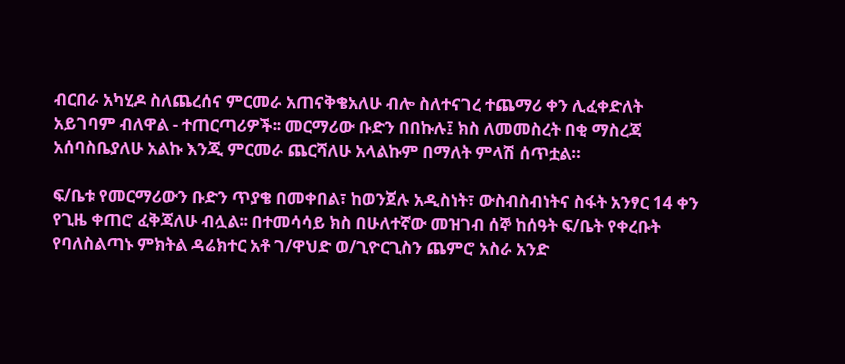ብርበራ አካሂዶ ስለጨረሰና ምርመራ አጠናቅቄአለሁ ብሎ ስለተናገረ ተጨማሪ ቀን ሊፈቀድለት አይገባም ብለዋል - ተጠርጣሪዎች፡፡ መርማሪው ቡድን በበኩሉ፤ ክስ ለመመስረት በቂ ማስረጃ አሰባስቤያለሁ አልኩ እንጂ ምርመራ ጨርሻለሁ አላልኩም በማለት ምላሽ ሰጥቷል።

ፍ/ቤቱ የመርማሪውን ቡድን ጥያቄ በመቀበል፣ ከወንጀሉ አዲስነት፣ ውስብስብነትና ስፋት አንፃር 14 ቀን የጊዜ ቀጠሮ ፈቅጃለሁ ብሏል፡፡ በተመሳሳይ ክስ በሁለተኛው መዝገብ ሰኞ ከሰዓት ፍ/ቤት የቀረቡት የባለስልጣኑ ምክትል ዳሬክተር አቶ ገ/ዋህድ ወ/ጊዮርጊስን ጨምሮ አስራ አንድ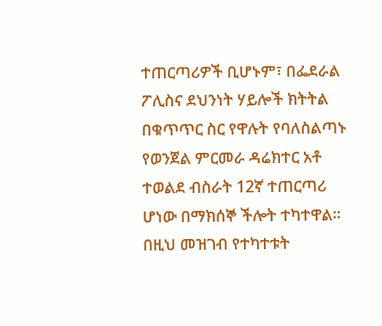ተጠርጣሪዎች ቢሆኑም፣ በፌደራል ፖሊስና ደህንነት ሃይሎች ክትትል በቁጥጥር ስር የዋሉት የባለስልጣኑ የወንጀል ምርመራ ዳሬክተር አቶ ተወልደ ብስራት 12ኛ ተጠርጣሪ ሆነው በማክሰኞ ችሎት ተካተዋል፡፡ በዚህ መዝገብ የተካተቱት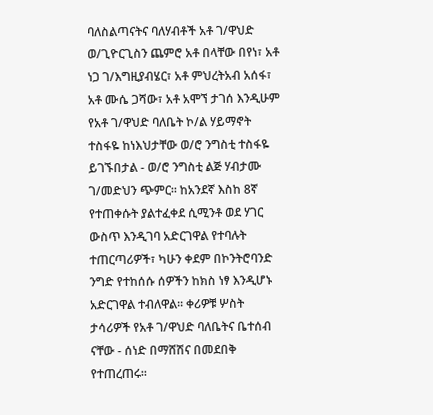ባለስልጣናትና ባለሃብቶች አቶ ገ/ዋህድ ወ/ጊዮርጊስን ጨምሮ አቶ በላቸው በየነ፣ አቶ ነጋ ገ/እግዚያብሄር፣ አቶ ምህረትአብ አሰፋ፣ አቶ ሙሴ ጋሻው፣ አቶ አሞኘ ታገሰ እንዲሁም የአቶ ገ/ዋህድ ባለቤት ኮ/ል ሃይማኖት ተስፋዬ ከነእህታቸው ወ/ሮ ንግስቲ ተስፋዬ ይገኙበታል - ወ/ሮ ንግስቲ ልጅ ሃብታሙ ገ/መድህን ጭምር፡፡ ከአንደኛ እስከ 8ኛ የተጠቀሱት ያልተፈቀደ ሲሚንቶ ወደ ሃገር ውስጥ እንዲገባ አድርገዋል የተባሉት ተጠርጣሪዎች፣ ካሁን ቀደም በኮንትሮባንድ ንግድ የተከሰሱ ሰዎችን ከክስ ነፃ እንዲሆኑ አድርገዋል ተብለዋል፡፡ ቀሪዎቹ ሦስት ታሳሪዎች የአቶ ገ/ዋህድ ባለቤትና ቤተሰብ ናቸው - ሰነድ በማሸሽና በመደበቅ የተጠረጠሩ፡፡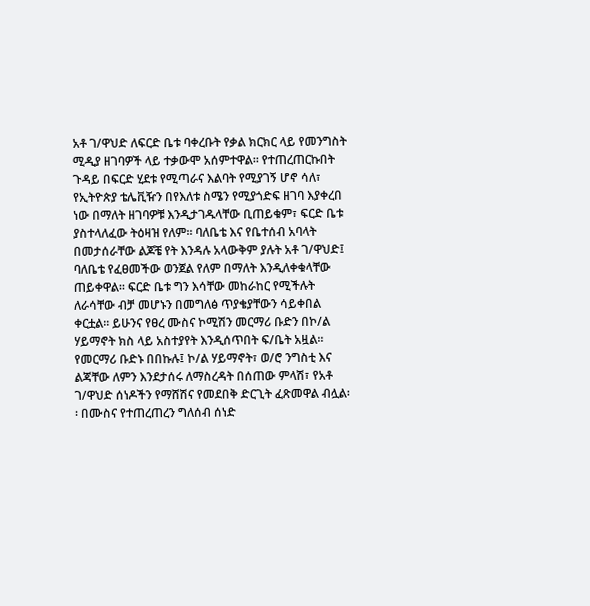አቶ ገ/ዋህድ ለፍርድ ቤቱ ባቀረቡት የቃል ክርክር ላይ የመንግስት ሚዲያ ዘገባዎች ላይ ተቃውሞ አሰምተዋል፡፡ የተጠረጠርኩበት ጉዳይ በፍርድ ሂደቱ የሚጣራና እልባት የሚያገኝ ሆኖ ሳለ፣ የኢትዮጵያ ቴሌቪዥን በየእለቱ ስሜን የሚያጎድፍ ዘገባ እያቀረበ ነው በማለት ዘገባዎቹ እንዲታገዱላቸው ቢጠይቁም፣ ፍርድ ቤቱ ያስተላለፈው ትዕዛዝ የለም፡፡ ባለቤቴ እና የቤተሰብ አባላት በመታሰራቸው ልጆቼ የት እንዳሉ አላውቅም ያሉት አቶ ገ/ዋህድ፤ ባለቤቴ የፈፀመችው ወንጀል የለም በማለት እንዲለቀቁላቸው ጠይቀዋል፡፡ ፍርድ ቤቱ ግን እሳቸው መከራከር የሚችሉት ለራሳቸው ብቻ መሆኑን በመግለፅ ጥያቄያቸውን ሳይቀበል ቀርቷል፡፡ ይሁንና የፀረ ሙስና ኮሚሽን መርማሪ ቡድን በኮ/ል ሃይማኖት ክስ ላይ አስተያየት እንዲሰጥበት ፍ/ቤት አዟል፡፡ የመርማሪ ቡድኑ በበኩሉ፤ ኮ/ል ሃይማኖት፣ ወ/ሮ ንግስቲ እና ልጃቸው ለምን እንደታሰሩ ለማስረዳት በሰጠው ምላሽ፣ የአቶ ገ/ዋህድ ሰነዶችን የማሸሽና የመደበቅ ድርጊት ፈጽመዋል ብሏል፡፡ በሙስና የተጠረጠረን ግለሰብ ሰነድ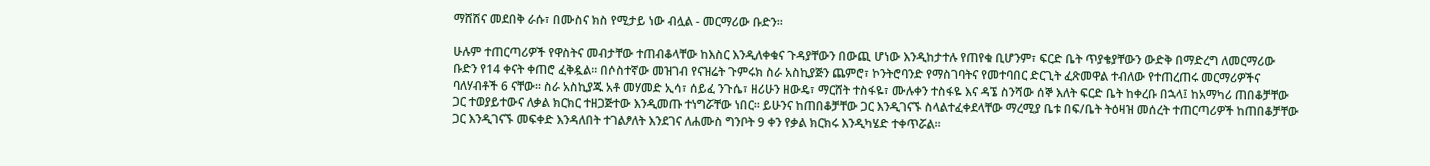ማሸሽና መደበቅ ራሱ፣ በሙስና ክስ የሚታይ ነው ብሏል - መርማሪው ቡድን፡፡

ሁሉም ተጠርጣሪዎች የዋስትና መብታቸው ተጠብቆላቸው ከእስር እንዲለቀቁና ጉዳያቸውን በውጪ ሆነው እንዲከታተሉ የጠየቁ ቢሆንም፣ ፍርድ ቤት ጥያቄያቸውን ውድቅ በማድረግ ለመርማሪው ቡድን የ14 ቀናት ቀጠሮ ፈቅዷል፡፡ በሶስተኛው መዝገብ የናዝሬት ጉምሩክ ስራ አስኪያጅን ጨምሮ፣ ኮንትሮባንድ የማስገባትና የመተባበር ድርጊት ፈጽመዋል ተብለው የተጠረጠሩ መርማሪዎችና ባለሃብቶች 6 ናቸው፡፡ ስራ አስኪያጁ አቶ መሃመድ ኢሳ፣ ሰይፈ ንጉሴ፣ ዘሪሁን ዘውዴ፣ ማርሸት ተስፋዬ፣ ሙሉቀን ተስፋዬ እና ዳኜ ስንሻው ሰኞ እለት ፍርድ ቤት ከቀረቡ በኋላ፤ ከአማካሪ ጠበቆቻቸው ጋር ተወያይተውና ለቃል ክርክር ተዘጋጅተው እንዲመጡ ተነግሯቸው ነበር፡፡ ይሁንና ከጠበቆቻቸው ጋር እንዲገናኙ ስላልተፈቀደላቸው ማረሚያ ቤቱ በፍ/ቤት ትዕዛዝ መሰረት ተጠርጣሪዎች ከጠበቆቻቸው ጋር እንዲገናኙ መፍቀድ እንዳለበት ተገልፆለት እንደገና ለሐሙስ ግንቦት 9 ቀን የቃል ክርክሩ እንዲካሄድ ተቀጥሯል፡፡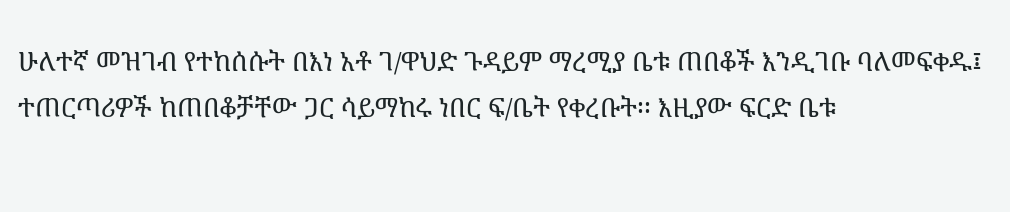ሁለተኛ መዝገብ የተከሰሱት በእነ አቶ ገ/ዋህድ ጉዳይም ማረሚያ ቤቱ ጠበቆች እንዲገቡ ባለመፍቀዱ፤ ተጠርጣሪዎች ከጠበቆቻቸው ጋር ሳይማከሩ ነበር ፍ/ቤት የቀረቡት፡፡ እዚያው ፍርድ ቤቱ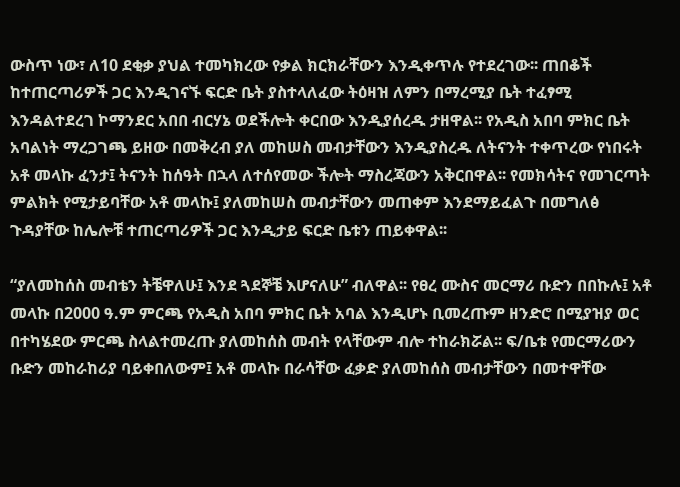ውስጥ ነው፣ ለ10 ደቂቃ ያህል ተመካክረው የቃል ክርክራቸውን እንዲቀጥሉ የተደረገው፡፡ ጠበቆች ከተጠርጣሪዎች ጋር እንዲገናኙ ፍርድ ቤት ያስተላለፈው ትዕዛዝ ለምን በማረሚያ ቤት ተፈፃሚ እንዳልተደረገ ኮማንደር አበበ ብርሃኔ ወደችሎት ቀርበው እንዲያሰረዱ ታዘዋል፡፡ የአዲስ አበባ ምክር ቤት አባልነት ማረጋገጫ ይዘው በመቅረብ ያለ መከሠስ መብታቸውን እንዲያስረዱ ለትናንት ተቀጥረው የነበሩት አቶ መላኩ ፈንታ፤ ትናንት ከሰዓት በኋላ ለተሰየመው ችሎት ማስረጃውን አቅርበዋል፡፡ የመክሳትና የመገርጣት ምልክት የሚታይባቸው አቶ መላኩ፤ ያለመከሠስ መብታቸውን መጠቀም እንደማይፈልጉ በመግለፅ ጉዳያቸው ከሌሎቹ ተጠርጣሪዎች ጋር እንዲታይ ፍርድ ቤቱን ጠይቀዋል፡፡

“ያለመከሰስ መብቴን ትቼዋለሁ፤ እንደ ጓደኞቼ እሆናለሁ” ብለዋል፡፡ የፀረ ሙስና መርማሪ ቡድን በበኩሉ፤ አቶ መላኩ በ2000 ዓ.ም ምርጫ የአዲስ አበባ ምክር ቤት አባል እንዲሆኑ ቢመረጡም ዘንድሮ በሚያዝያ ወር በተካሄደው ምርጫ ስላልተመረጡ ያለመከሰስ መብት የላቸውም ብሎ ተከራክሯል፡፡ ፍ/ቤቱ የመርማሪውን ቡድን መከራከሪያ ባይቀበለውም፤ አቶ መላኩ በራሳቸው ፈቃድ ያለመከሰስ መብታቸውን በመተዋቸው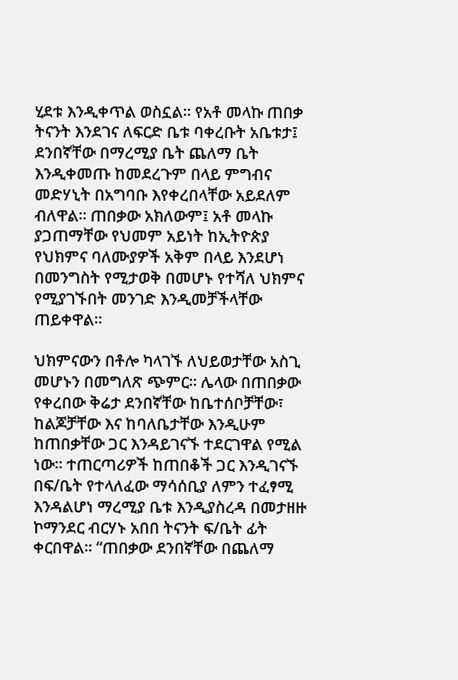ሂደቱ እንዲቀጥል ወስኗል፡፡ የአቶ መላኩ ጠበቃ ትናንት እንደገና ለፍርድ ቤቱ ባቀረቡት አቤቱታ፤ ደንበኛቸው በማረሚያ ቤት ጨለማ ቤት እንዲቀመጡ ከመደረጉም በላይ ምግብና መድሃኒት በአግባቡ እየቀረበላቸው አይደለም ብለዋል፡፡ ጠበቃው አክለውም፤ አቶ መላኩ ያጋጠማቸው የህመም አይነት ከኢትዮጵያ የህክምና ባለሙያዎች አቅም በላይ እንደሆነ በመንግስት የሚታወቅ በመሆኑ የተሻለ ህክምና የሚያገኙበት መንገድ እንዲመቻችላቸው ጠይቀዋል፡፡

ህክምናውን በቶሎ ካላገኙ ለህይወታቸው አስጊ መሆኑን በመግለጽ ጭምር፡፡ ሌላው በጠበቃው የቀረበው ቅሬታ ደንበኛቸው ከቤተሰቦቻቸው፣ ከልጆቻቸው እና ከባለቤታቸው እንዲሁም ከጠበቃቸው ጋር እንዳይገናኙ ተደርገዋል የሚል ነው፡፡ ተጠርጣሪዎች ከጠበቆች ጋር እንዲገናኙ በፍ/ቤት የተላለፈው ማሳሰቢያ ለምን ተፈፃሚ እንዳልሆነ ማረሚያ ቤቱ እንዲያስረዳ በመታዘዙ ኮማንደር ብርሃኑ አበበ ትናንት ፍ/ቤት ፊት ቀርበዋል፡፡ “ጠበቃው ደንበኛቸው በጨለማ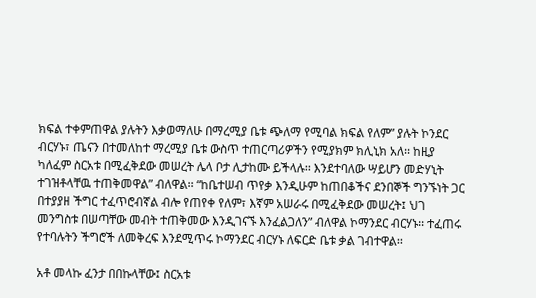ክፍል ተቀምጠዋል ያሉትን እቃወማለሁ በማረሚያ ቤቱ ጭለማ የሚባል ክፍል የለም” ያሉት ኮንደር ብርሃኑ፣ ጤናን በተመለከተ ማረሚያ ቤቱ ውስጥ ተጠርጣሪዎችን የሚያክም ክሊኒክ አለ፡፡ ከዚያ ካለፈም ስርአቱ በሚፈቅደው መሠረት ሌላ ቦታ ሊታከሙ ይችላሉ፡፡ እንደተባለው ሣይሆን መድሃኒት ተገዝቶላቸዉ ተጠቅመዋል” ብለዋል፡፡ “ከቤተሠብ ጥየቃ እንዲሁም ከጠበቆችና ደንበኞች ግንኙነት ጋር በተያያዘ ችግር ተፈጥሮብኛል ብሎ የጠየቀ የለም፣ እኛም አሠራሩ በሚፈቅደው መሠረት፤ ህገ መንግስቱ በሠጣቸው መብት ተጠቅመው እንዲገናኙ እንፈልጋለን” ብለዋል ኮማንደር ብርሃኑ፡፡ ተፈጠሩ የተባሉትን ችግሮች ለመቅረፍ እንደሚጥሩ ኮማንደር ብርሃኑ ለፍርድ ቤቱ ቃል ገብተዋል፡፡

አቶ መላኩ ፈንታ በበኩላቸው፤ ስርአቱ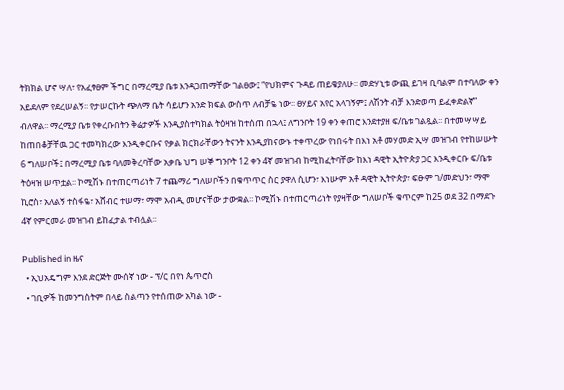ትክክል ሆኖ ሣለ፣ የአፈፃፀም ችግር በማረሚያ ቤቱ እንዳጋጠማቸው ገልፀው፤ “የህክምና ጉዳይ ጠይቄያለሁ፡፡ መድሃኒቱ ውጪ ይገዛ ቢባልም በተባለው ቀን አይደለም የደረሠልኝ፡፡ የታሠርኩት ጭለማ ቤት ሳይሆን አንድ ክፍል ውስጥ ለብቻዬ ነው፡፡ ፀሃይና አየር አላገኝም፤ ለሽንት ብቻ እንድወጣ ይፈቀድልኛ” ብለዋል፡፡ ማረሚያ ቤቱ የቀረቡበትን ቅሬታዎች እንዲያስተካክል ትዕዛዝ ከተሰጠ በኋላ፤ ለግንቦት 19 ቀን ቀጠሮ እንደተያዘ ፍ/ቤቱ ገልጿል፡፡ በተመሣሣይ ከጠበቆቻቸዉ ጋር ተመካክረው እንዲቀርቡና የቃል ክርክራቸውን ትናንት እንዲያከናውኑ ተቀጥረው የነበሩት በእነ አቶ መሃመድ ኢሣ መዝገብ የተከሠሡት 6 ግለሠቦች፤ በማረሚያ ቤቱ ባለመቅረባቸው አቃቤ ህግ ሠኞ ግንቦት 12 ቀን 4ኛ መዝገብ ከሚከፈትባቸው ከእነ ዳዊት ኢትዮጵያ ጋር እንዲቀርቡ ፍ/ቤቱ ትዕዛዝ ሠጥቷል፡፡ ኮሚሽኑ በተጠርጣሪነት 7 ተጨማሪ ግለሠቦችን በቁጥጥር ስር ያዋለ ሲሆን፣ እነሡም አቶ ዳዊት ኢትዮጵያ፣ ፍፁም ገ/መድህን፣ ማሞ ኪሮስ፣ አለልኝ ተስፋዬ፣ አሸብር ተሠማ፣ ማሞ አብዲ መሆናቸው ታውቋል፡፡ ኮሚሽኑ በተጠርጣሪነት የያዛቸው ግለሠቦች ቁጥርም ከ25 ወደ 32 በማደጉ 4ኛ የምርመራ መዝገብ ይከፈታል ተብሏል፡፡

Published in ዜና
  • ኢህአዴግም እንደ ድርጅት ሙሰኛ ነው - ፕ/ር በየነ ጴጥሮስ
  • ገቢዎች ከመንግስትም በላይ ስልጣን የተሰጠው አካል ነው -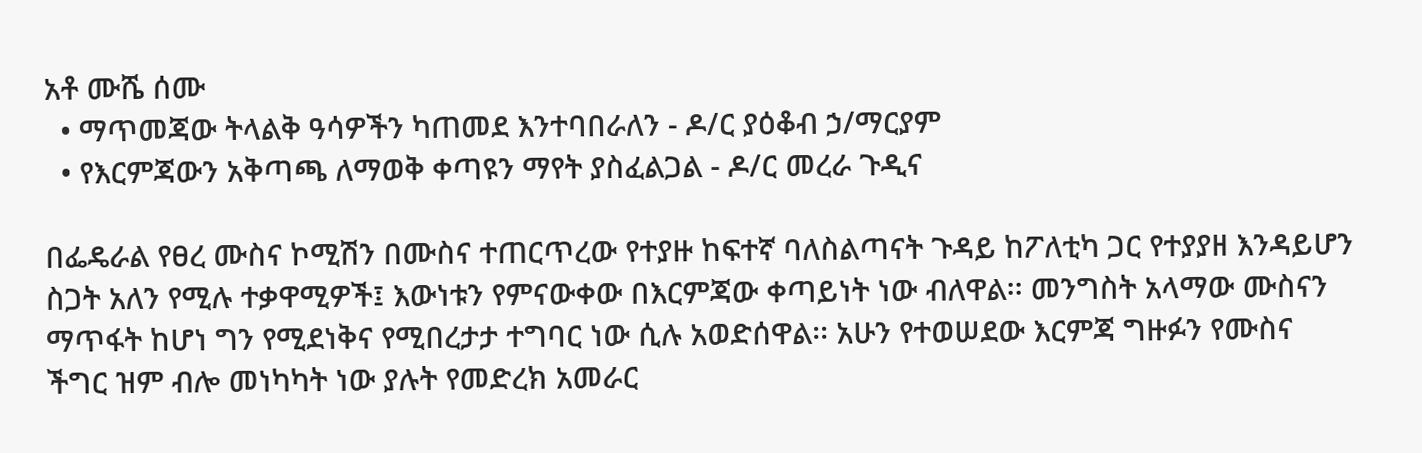አቶ ሙሼ ሰሙ
  • ማጥመጃው ትላልቅ ዓሳዎችን ካጠመደ እንተባበራለን - ዶ/ር ያዕቆብ ኃ/ማርያም
  • የእርምጃውን አቅጣጫ ለማወቅ ቀጣዩን ማየት ያስፈልጋል - ዶ/ር መረራ ጉዲና

በፌዴራል የፀረ ሙስና ኮሚሽን በሙስና ተጠርጥረው የተያዙ ከፍተኛ ባለስልጣናት ጉዳይ ከፖለቲካ ጋር የተያያዘ እንዳይሆን ስጋት አለን የሚሉ ተቃዋሚዎች፤ እውነቱን የምናውቀው በእርምጃው ቀጣይነት ነው ብለዋል፡፡ መንግስት አላማው ሙስናን ማጥፋት ከሆነ ግን የሚደነቅና የሚበረታታ ተግባር ነው ሲሉ አወድሰዋል፡፡ አሁን የተወሠደው እርምጃ ግዙፉን የሙስና ችግር ዝም ብሎ መነካካት ነው ያሉት የመድረክ አመራር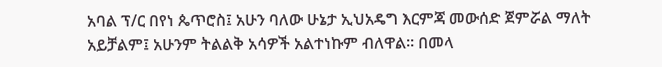አባል ፕ/ር በየነ ጴጥሮስ፤ አሁን ባለው ሁኔታ ኢህአዴግ እርምጃ መውሰድ ጀምሯል ማለት አይቻልም፤ አሁንም ትልልቅ አሳዎች አልተነኩም ብለዋል፡፡ በመላ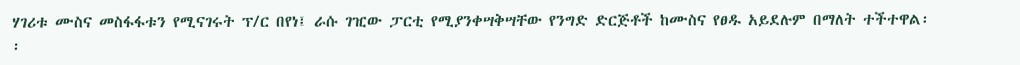ሃገሪቱ ሙስና መስፋፋቱን የሚናገሩት ፕ/ር በየነ፤ ራሱ ገዢው ፓርቲ የሚያንቀሣቅሣቸው የንግድ ድርጅቶች ከሙስና የፀዱ አይደሉም በማለት ተችተዋል፡፡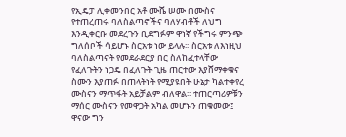የኢዴፓ ሊቀመንበር አቶ ሙሼ ሠሙ በሙስና የተጠረጠሩ ባለስልጣኖችና ባለሃብቶች ለህግ እንዲቀርቡ መደረጉን ቢደግፉም ዋነኛ የችግሩ ምንጭ ግለሰቦች ሳይሆኑ ስርአቱ ነው ይላሉ፡፡ ስርአቱ ለእነዚህ ባለስልጣናት የመደራደርያ በር ስለከፈተላቸው የፈለጉትን ነጋዴ በፈለጉት ጊዜ ጠርተው እያሸማቀቁና ስሙን እያጠፉ በጠላትነት የሚያዩበት ሁኔታ ካልተቀየረ ሙስናን ማጥፋት አይቻልም ብለዋል፡፡ ተጠርጣሪዎቹን ማሰር ሙስናን የመዋጋት አካል መሆኑን ጠቁመው፤ ዋናው ግን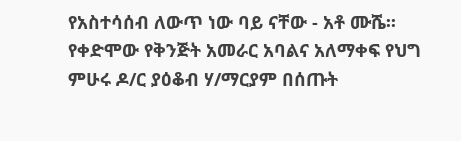የአስተሳሰብ ለውጥ ነው ባይ ናቸው - አቶ ሙሼ፡፡ የቀድሞው የቅንጅት አመራር አባልና አለማቀፍ የህግ ምሁሩ ዶ/ር ያዕቆብ ሃ/ማርያም በሰጡት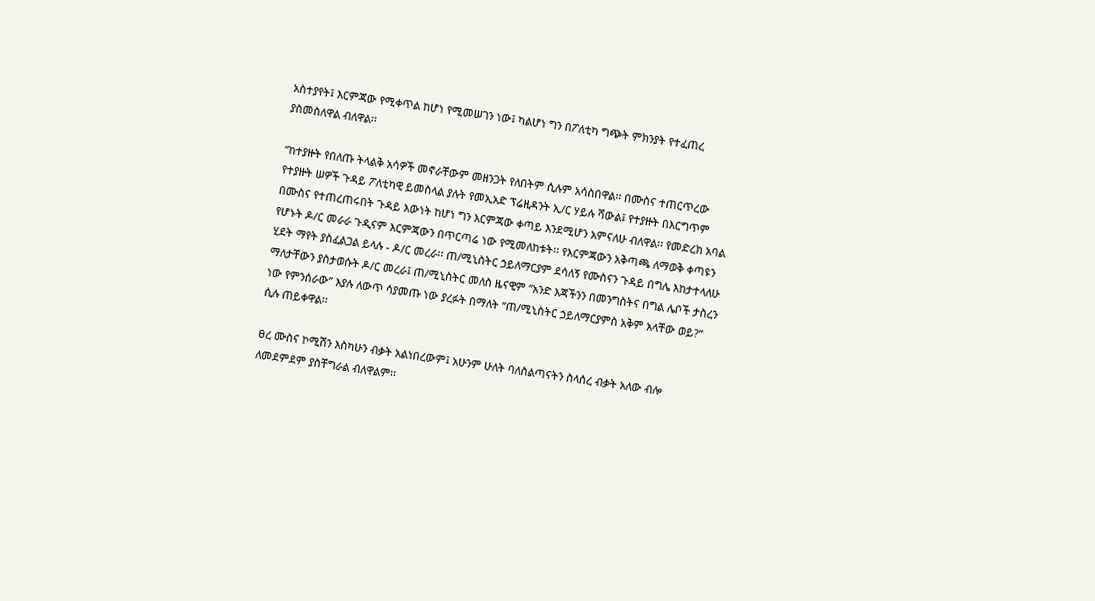አስተያየት፤ እርምጃው የሚቀጥል ከሆነ የሚመሠገን ነው፤ ካልሆነ ግን በፖለቲካ ግጭት ምክንያት የተፈጠረ ያስመስለዋል ብለዋል፡፡

“ከተያዙት የበለጡ ትላልቅ አሳዎች መኖራቸውም መዘንጋት የለበትም ሲሉም አሳስበዋል፡፡ በሙስና ተጠርጥረው የተያዙት ሠዎች ጉዳይ ፖለቲካዊ ይመስላል ያሉት የመኢአድ ፕሬዚዳንት ኢ/ር ሃይሉ ሻውል፤ የተያዙት በእርግጥም በሙስና የተጠረጠሩበት ጉዳይ እውነት ከሆነ ግን እርምጃው ቀጣይ እንደሚሆን አምናለሁ ብለዋል፡፡ የመድረክ አባል የሆኑት ዶ/ር መራራ ጉዲናም እርምጃውን በጥርጣሬ ነው የሚመለከቱት፡፡ የእርምጃውን አቅጣጫ ለማወቅ ቀጣዩን ሂደት ማየት ያስፈልጋል ይላሉ - ዶ/ር መረራ፡፡ ጠ/ሚኒስትር ኃይለማርያም ደሳለኝ የሙስናን ጉዳይ በግሌ እከታተላለሁ ማለታቸውን ያስታወሱት ዶ/ር መረራ፤ ጠ/ሚኒስትር መለስ ዜናዊም “አንድ እጃችንን በመንግስትና በግል ሌቦች ታስረን ነው የምንሰራው” እያሉ ለውጥ ሳያመጡ ነው ያረፉት በማለት “ጠ/ሚኒስትር ኃይለማርያምስ አቅም አላቸው ወይ?” ሲሉ ጠይቀዋል፡፡

ፀረ ሙስና ኮሚሽን እስካሁን ብቃት አልነበረውም፤ አሁንም ሁለት ባለስልጣናትን ስላሰረ ብቃት አለው ብሎ ለመደምደም ያስቸግራል ብለዋልም፡፡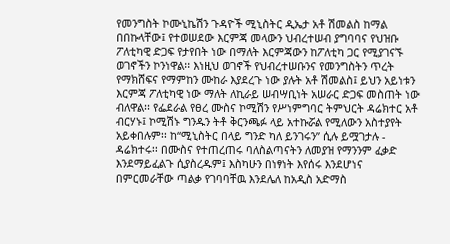የመንግስት ኮሙኒኬሽን ጉዳዮች ሚኒስትር ዲኤታ አቶ ሽመልስ ከማል በበኩላቸው፤ የተወሠደው እርምጃ መላውን ህብረተሠብ ያግባባና የህዝቡ ፖለቲካዊ ድጋፍ የታየበት ነው በማለት እርምጃውን ከፖለቲካ ጋር የሚያገናኙ ወገኖችን ኮንነዋል፡፡ እነዚህ ወገኖች የህብረተሠቡንና የመንግስትን ጥረት የማክሸፍና የማምከን ሙከራ እያደረጉ ነው ያሉት አቶ ሽመልስ፤ ይህን አይነቱን እርምጃ ፖለቲካዊ ነው ማለት ለኪራይ ሠብሣቢነት አሠራር ድጋፍ መስጠት ነው ብለዋል፡፡ የፌደራል የፀረ ሙስና ኮሚሽን የሥነምግባር ትምህርት ዳሬክተር አቶ ብርሃኑ፤ ኮሚሽኑ ግንዱን ትቶ ቅርንጫፉ ላይ አተኩሯል የሚለውን አስተያየት አይቀበሉም፡፡ ከ“ሚኒስትር በላይ ግንድ ካለ ይንገሩን” ሲሉ ይሟገታሉ - ዳሬክተሩ፡፡ በሙስና የተጠረጠሩ ባለስልጣናትን ለመያዝ የማንንም ፈቃድ እንደማይፈልጉ ሲያስረዱም፤ እስካሁን በነፃነት እየሰሩ እንደሆነና በምርመራቸው ጣልቃ የገባባቸዉ እንደሌለ ከአዲስ አድማስ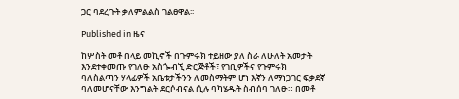ጋር ባደረጉት ቃለምልልስ ገልፀዋል፡፡

Published in ዜና

ከሦስት መቶ በላይ መኪኖች በጉምሩክ ተይዘው ያለ ስራ ለሁለት አመታት እንደተቀመጡ የገለፁ አስጐብኚ ድርጅቶች፣ የገቢዎችና የጉምሩክ ባለስልጣን ሃላፊዎች አቤቱታችንን ለመስማትም ሆነ እኛን ለማነጋገር ፍቃደኛ ባለመሆናቸው እንግልት ደርሶብናል ሲሉ ባካሄዱት ስብሰባ ገለፁ። በመቶ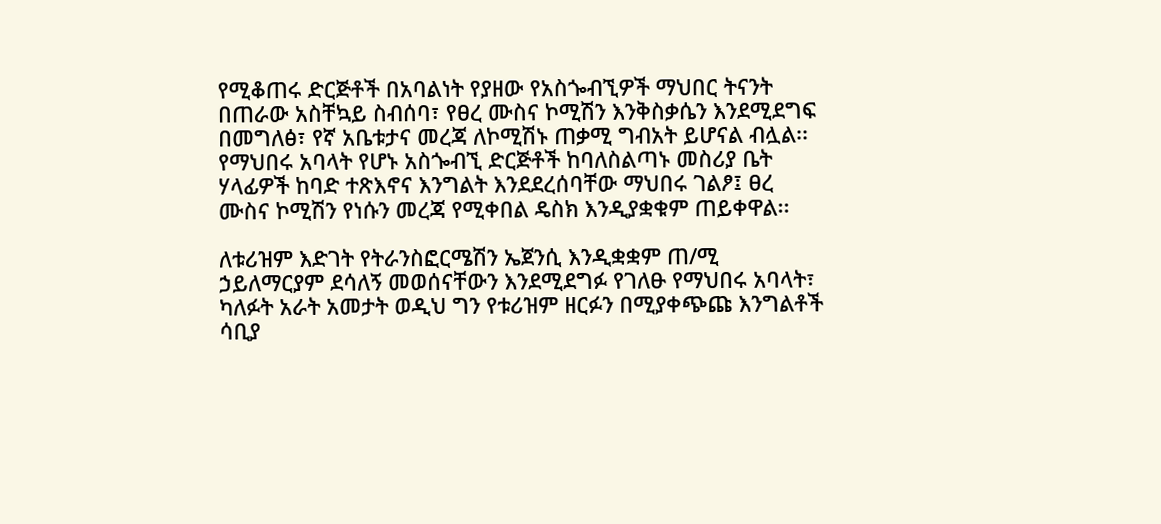የሚቆጠሩ ድርጅቶች በአባልነት የያዘው የአስጐብኚዎች ማህበር ትናንት በጠራው አስቸኳይ ስብሰባ፣ የፀረ ሙስና ኮሚሽን እንቅስቃሴን እንደሚደግፍ በመግለፅ፣ የኛ አቤቱታና መረጃ ለኮሚሽኑ ጠቃሚ ግብአት ይሆናል ብሏል፡፡ የማህበሩ አባላት የሆኑ አስጐብኚ ድርጅቶች ከባለስልጣኑ መስሪያ ቤት ሃላፊዎች ከባድ ተጽእኖና እንግልት እንደደረሰባቸው ማህበሩ ገልፆ፤ ፀረ ሙስና ኮሚሽን የነሱን መረጃ የሚቀበል ዴስክ እንዲያቋቁም ጠይቀዋል፡፡

ለቱሪዝም እድገት የትራንስፎርሜሽን ኤጀንሲ እንዲቋቋም ጠ/ሚ ኃይለማርያም ደሳለኝ መወሰናቸውን እንደሚደግፉ የገለፁ የማህበሩ አባላት፣ ካለፉት አራት አመታት ወዲህ ግን የቱሪዝም ዘርፉን በሚያቀጭጩ እንግልቶች ሳቢያ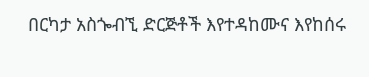በርካታ አስጐብኚ ድርጅቶች እየተዳከሙና እየከሰሩ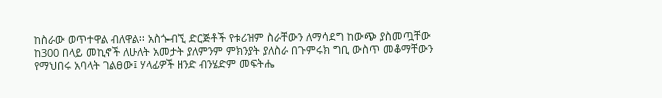ከስራው ወጥተዋል ብለዋል፡፡ አስጐብኚ ድርጅቶች የቱሪዝም ስራቸውን ለማሳደግ ከውጭ ያስመጧቸው ከ300 በላይ መኪኖች ለሁለት አመታት ያለምንም ምክንያት ያለስራ በጉምሩክ ግቢ ውስጥ መቆማቸውን የማህበሩ አባላት ገልፀው፤ ሃላፊዎች ዘንድ ብንሄድም መፍትሔ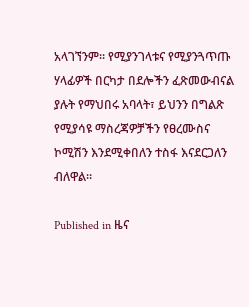አላገኘንም። የሚያንገላቱና የሚያንጓጥጡ ሃላፊዎች በርካታ በደሎችን ፈጽመውብናል ያሉት የማህበሩ አባላት፣ ይህንን በግልጽ የሚያሳዩ ማስረጃዎቻችን የፀረሙስና ኮሚሽን እንደሚቀበለን ተስፋ እናደርጋለን ብለዋል።

Published in ዜና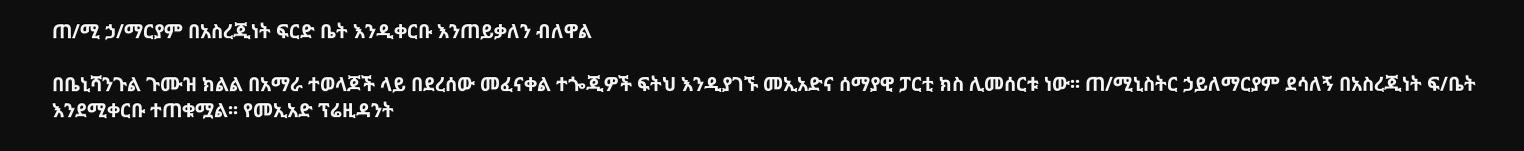ጠ/ሚ ኃ/ማርያም በአስረጂነት ፍርድ ቤት እንዲቀርቡ እንጠይቃለን ብለዋል

በቤኒሻንጉል ጉሙዝ ክልል በአማራ ተወላጆች ላይ በደረሰው መፈናቀል ተጐጂዎች ፍትህ እንዲያገኙ መኢአድና ሰማያዊ ፓርቲ ክስ ሊመሰርቱ ነው፡፡ ጠ/ሚኒስትር ኃይለማርያም ደሳለኝ በአስረጂነት ፍ/ቤት እንደሚቀርቡ ተጠቁሟል፡፡ የመኢአድ ፕሬዚዳንት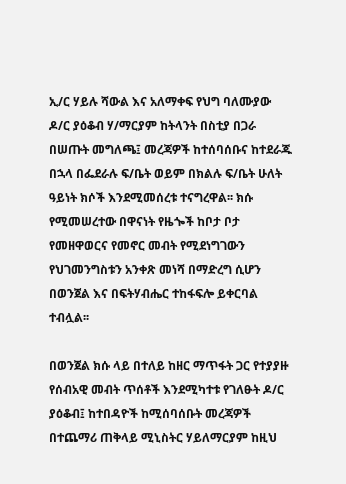ኢ/ር ሃይሉ ሻውል እና አለማቀፍ የህግ ባለሙያው ዶ/ር ያዕቆብ ሃ/ማርያም ከትላንት በስቲያ በጋራ በሠጡት መግለጫ፤ መረጃዎች ከተሰባሰቡና ከተደራጁ በኋላ በፌደራሉ ፍ/ቤት ወይም በክልሉ ፍ/ቤት ሁለት ዓይነት ክሶች እንደሚመሰረቱ ተናግረዋል፡፡ ክሱ የሚመሠረተው በዋናነት የዜጐች ከቦታ ቦታ የመዘዋወርና የመኖር መብት የሚደነግገውን የህገመንግስቱን አንቀጽ መነሻ በማድረግ ሲሆን በወንጀል እና በፍትሃብሔር ተከፋፍሎ ይቀርባል ተብሏል፡፡

በወንጀል ክሱ ላይ በተለይ ከዘር ማጥፋት ጋር የተያያዙ የሰብአዊ መብት ጥሰቶች እንደሚካተቱ የገለፁት ዶ/ር ያዕቆብ፤ ከተበዳዮች ከሚሰባሰቡት መረጃዎች በተጨማሪ ጠቅላይ ሚኒስትር ሃይለማርያም ከዚህ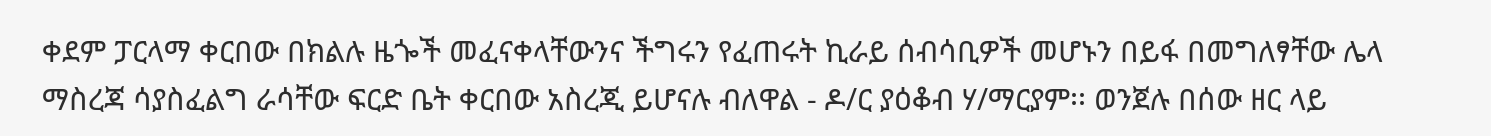ቀደም ፓርላማ ቀርበው በክልሉ ዜጐች መፈናቀላቸውንና ችግሩን የፈጠሩት ኪራይ ሰብሳቢዎች መሆኑን በይፋ በመግለፃቸው ሌላ ማስረጃ ሳያስፈልግ ራሳቸው ፍርድ ቤት ቀርበው አስረጂ ይሆናሉ ብለዋል - ዶ/ር ያዕቆብ ሃ/ማርያም፡፡ ወንጀሉ በሰው ዘር ላይ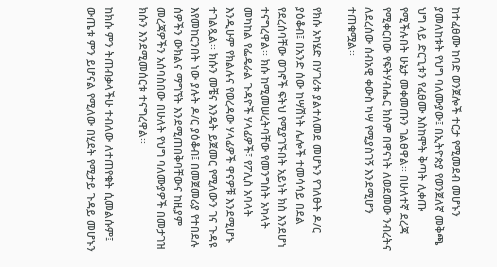ከተፈፀሙ ከባድ ወንጀሎች ተርታ የሚመደብ መሆኑን ያመለከቱት የህግ ባለሙያው፤ በኢትዮጵያ የወንጀለኛ መቅጫ ህግ ላይ ድርጊቱን የፈፀሙ እስከሞት ቅጣት ሊቀጡ የሚችሉበት ሁኔታ መቀመጡን ገልፀዋል፡፡ በሁለተኛ ደረጃ የሚቀርበው የፍትሃብሔር ክስም በዋናነት ለወደመው ንብረትና ለደረሰው ሰብአዊ ቀውስ ካሣ የሚያስገኝ እንደሚሆን ተጠቁሟል፡፡

የክሱ አካሄድ በሃገሪቱ ያልተለመደ መሆኑን የገለፁት ዶ/ር ያዕቆብ፤ በአንድ ሰው ከሣሽነት ሌሎች ተመሳሳይ በደል የደረሰባቸው ወገኖች ፍትህ የሚያገኙበት አይነት ክስ እንደሆነ ተናግረዋል፡፡ ክሱ ከሚመሠረትባቸው የመንግስት አካላት መካከል የፌዴራል ጉዳዮች ሃላፊዎች፣ የፖሊስ አባላት እንዲሁም የክልሉና የወረዳው ሃላፊዎች ዋናዎቹ እንደሚሆኑ ተገልጿል፡፡ ክሱን መቼና እንዴት ይጀመር የሚለውን ገና ጉዳዩ እየመከርንበት ነው ያሉት ዶ/ር ያዕቆብ፤ በመጀመሪያ የተበደሉ ሰዎችን ውክልና ማግኘት እንደሚጠበቅባቸውና ከዚያም መረጃዎችን አሰባስበው በሁለት የህግ ባለሙያዎች በመታገዝ ክሱን እንደሚመሰርቱ ተናግረዋል፡፡

ከክሱ ምን ትጠብቃላችሁ ተብለው ለተጠየቁት ሲመልሱም፤ ውጤቱ ምን ይሆናል የሚለው በሂደት የሚታይ ጉዳይ መሆኑን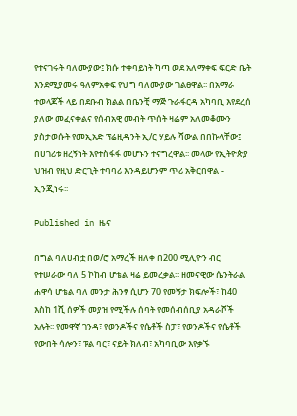የተናገሩት ባለሙያው፤ ክሱ ተቀባይነት ካጣ ወደ አለማቀፍ ፍርድ ቤት እንደሚያመሩ ዓለምአቀፍ የህግ ባለሙያው ገልፀዋል፡፡ በአማራ ተወላጆች ላይ በደቡብ ክልል በቤንቺ ማጅ ጉራፋርዳ አካባቢ እየደረሰ ያለው መፈናቀልና የሰብአዊ መብት ጥሰት ዛሬም አለመቆሙን ያስታወሱት የመኢአድ ፕሬዚዳንት ኢ/ር ሃይሉ ሻውል በበኩላቸው፤ በሀገሪቱ ዘረኝነት እየተስፋፋ መሆኑን ተናግረዋል፡፡ መላው የኢትዮጵያ ህዝብ የዚህ ድርጊት ተባባሪ እንዳይሆንም ጥሪ አቅርበዋል - ኢንጂነሩ፡፡

Published in ዜና

በግል ባለሀብቷ በወ/ሮ አማረች ዘለቀ በ200 ሚሊዮን ብር የተሠራው ባለ 5 ኮከብ ሆቴል ዛሬ ይመረቃል፡፡ ዘመናዊው ሴንትራል ሐዋሳ ሆቴል ባለ መንታ ሕንፃ ሲሆን 70 የመኝታ ክፍሎች፣ ከ40 እስከ 1ሺ ሰዎች መያዝ የሚችሉ ሰባት የመሰብሰቢያ አዳራሾች አሉት፡፡ የመዋኛ ገንዳ፣ የወንዶችና የሴቶች ስፓ፣ የወንዶችና የሴቶች የውበት ሳሎን፣ ፑል ባር፣ ናይት ክለብ፣ አካባቢው እየቃኙ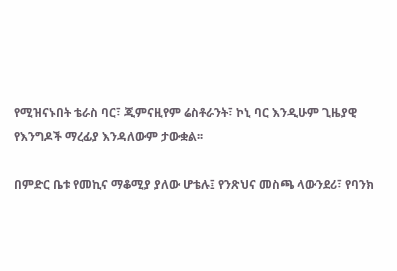የሚዝናኑበት ቴራስ ባር፣ ጂምናዚየም ሬስቶራንት፣ ኮኒ ባር እንዲሁም ጊዜያዊ የእንግዶች ማረፊያ እንዳለውም ታውቋል፡፡

በምድር ቤቱ የመኪና ማቆሚያ ያለው ሆቴሉ፤ የንጽህና መስጫ ላውንደሪ፣ የባንክ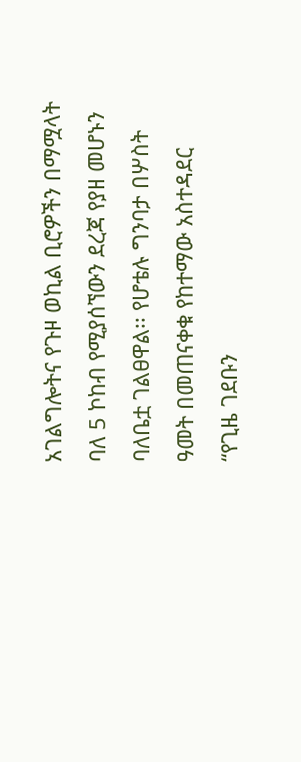አገልግሎትና የጉዞ ወኪል ቢሮዎችን በማሟላት ባለ 5 ኮከብ የሚያሰኘውን ደረጃ የያዘ መሆኑን ባለቤቷ ገልፀዋል፡፡ የሆቴሉ ግንባታ በሦስት ዓመት በመጠናቀቁ የከተማው አስተዳደር “የጊዜ ገደቡን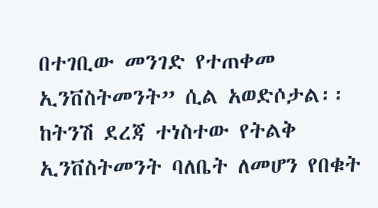በተገቢው መንገድ የተጠቀመ ኢንቨስትመንት” ሲል አወድሶታል፡፡ ከትንሽ ደረጃ ተነስተው የትልቅ ኢንቨስትመንት ባለቤት ለመሆን የበቁት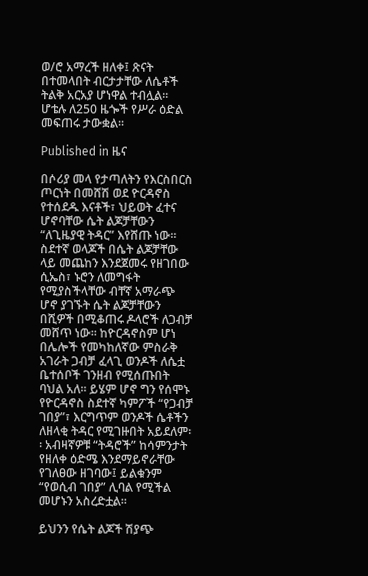ወ/ሮ አማረች ዘለቀ፤ ጽናት በተመላበት ብርታታቸው ለሴቶች ትልቅ አርአያ ሆነዋል ተብሏል፡፡ ሆቴሉ ለ250 ዜጐች የሥራ ዕድል መፍጠሩ ታውቋል፡፡

Published in ዜና

በሶሪያ መላ የታጣለትን የእርስበርስ ጦርነት በመሸሽ ወደ ዮርዳኖስ የተሰደዱ እናቶች፣ ህይወት ፈተና ሆኖባቸው ሴት ልጆቻቸውን “ለጊዜያዊ ትዳር” እየሸጡ ነው፡፡ ስደተኛ ወላጆች በሴት ልጆቻቸው ላይ መጨከን እንደጀመሩ የዘገበው ሲኤስ፣ ኑሮን ለመግፋት የሚያስችላቸው ብቸኛ አማራጭ ሆኖ ያገኙት ሴት ልጆቻቸውን በሺዎች በሚቆጠሩ ዶላሮች ለጋብቻ መሸጥ ነው፡፡ ከዮርዳኖስም ሆነ በሌሎች የመካከለኛው ምስራቅ አገራት ጋብቻ ፈላጊ ወንዶች ለሴቷ ቤተሰቦች ገንዘብ የሚሰጡበት ባህል አለ፡፡ ይሄም ሆኖ ግን የሰሞኑ የዮርዳኖስ ስደተኛ ካምፖች “የጋብቻ ገበያ”፣ እርግጥም ወንዶች ሴቶችን ለዘላቂ ትዳር የሚገዙበት አይደለም፡፡ አብዛኛዎቹ “ትዳሮች” ከሳምንታት የዘለቀ ዕድሜ እንደማይኖራቸው የገለፀው ዘገባው፤ ይልቁንም “የወሲብ ገበያ” ሊባል የሚችል መሆኑን አስረድቷል፡፡

ይህንን የሴት ልጆች ሽያጭ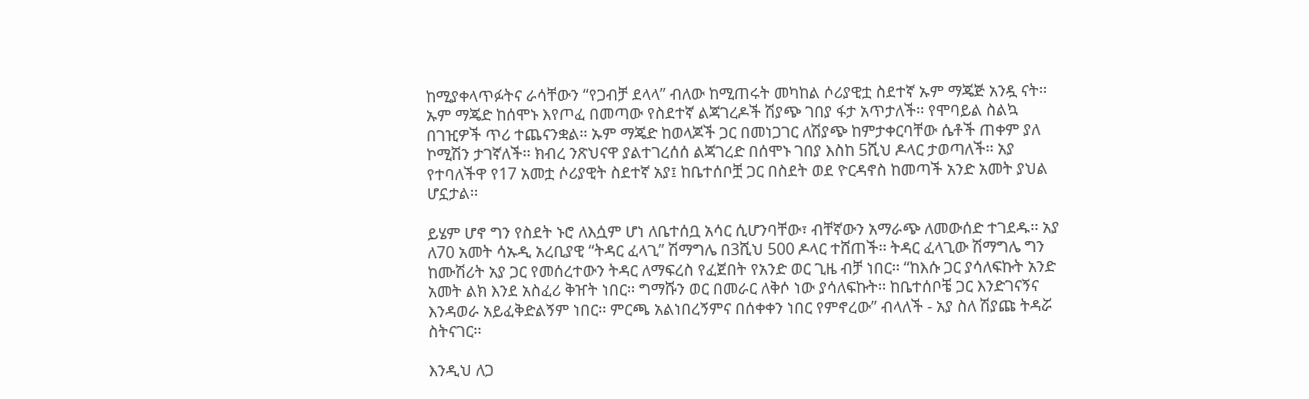ከሚያቀላጥፉትና ራሳቸውን “የጋብቻ ደላላ” ብለው ከሚጠሩት መካከል ሶሪያዊቷ ስደተኛ ኡም ማጄጅ አንዷ ናት፡፡ ኡም ማጄድ ከሰሞኑ እየጦፈ በመጣው የስደተኛ ልጃገረዶች ሽያጭ ገበያ ፋታ አጥታለች፡፡ የሞባይል ስልኳ በገዢዎች ጥሪ ተጨናንቋል፡፡ ኡም ማጄድ ከወላጆች ጋር በመነጋገር ለሽያጭ ከምታቀርባቸው ሴቶች ጠቀም ያለ ኮሚሽን ታገኛለች፡፡ ክብረ ንጽህናዋ ያልተገረሰሰ ልጃገረድ በሰሞኑ ገበያ እስከ 5ሺህ ዶላር ታወጣለች፡፡ አያ የተባለችዋ የ17 አመቷ ሶሪያዊት ስደተኛ አያ፤ ከቤተሰቦቿ ጋር በስደት ወደ ዮርዳኖስ ከመጣች አንድ አመት ያህል ሆኗታል፡፡

ይሄም ሆኖ ግን የስደት ኑሮ ለእሷም ሆነ ለቤተሰቧ አሳር ሲሆንባቸው፣ ብቸኛውን አማራጭ ለመውሰድ ተገደዱ፡፡ አያ ለ70 አመት ሳኡዲ አረቢያዊ “ትዳር ፈላጊ” ሽማግሌ በ3ሺህ 500 ዶላር ተሸጠች፡፡ ትዳር ፈላጊው ሽማግሌ ግን ከሙሽሪት አያ ጋር የመሰረተውን ትዳር ለማፍረስ የፈጀበት የአንድ ወር ጊዜ ብቻ ነበር፡፡ “ከእሱ ጋር ያሳለፍኩት አንድ አመት ልክ እንደ አስፈሪ ቅዠት ነበር፡፡ ግማሹን ወር በመራር ለቅሶ ነው ያሳለፍኩት፡፡ ከቤተሰቦቼ ጋር እንድገናኝና እንዳወራ አይፈቅድልኝም ነበር፡፡ ምርጫ አልነበረኝምና በሰቀቀን ነበር የምኖረው” ብላለች - አያ ስለ ሽያጩ ትዳሯ ስትናገር፡፡

እንዲህ ለጋ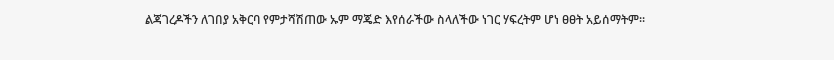ልጃገረዶችን ለገበያ አቅርባ የምታሻሽጠው ኡም ማጄድ እየሰራችው ስላለችው ነገር ሃፍረትም ሆነ ፀፀት አይሰማትም፡፡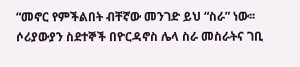“መኖር የምችልበት ብቸኛው መንገድ ይህ “ስራ” ነው፡፡ ሶሪያውያን ስደተኞች በዮርዳኖስ ሌላ ስራ መስራትና ገቢ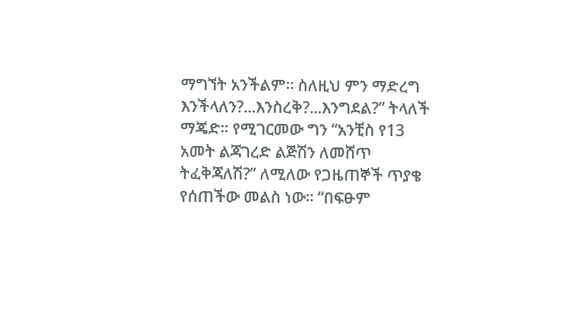ማግኘት አንችልም፡፡ ስለዚህ ምን ማድረግ እንችላለን?...እንስረቅ?...እንግደል?” ትላለች ማጄድ፡፡ የሚገርመው ግን “አንቺስ የ13 አመት ልጃገረድ ልጅሽን ለመሸጥ ትፈቅጃለሽ?” ለሚለው የጋዜጠኞች ጥያቄ የሰጠችው መልስ ነው፡፡ “በፍፁም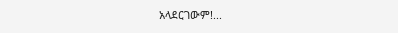አላደርገውም!...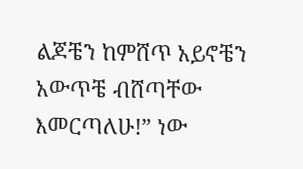ልጆቼን ከምሸጥ አይኖቼን አውጥቼ ብሸጣቸው እመርጣለሁ!” ነው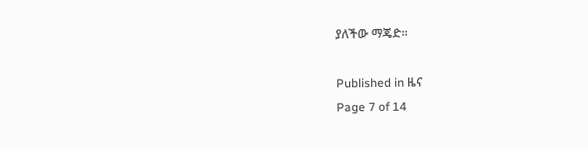ያለችው ማጄድ፡፡

Published in ዜና
Page 7 of 14